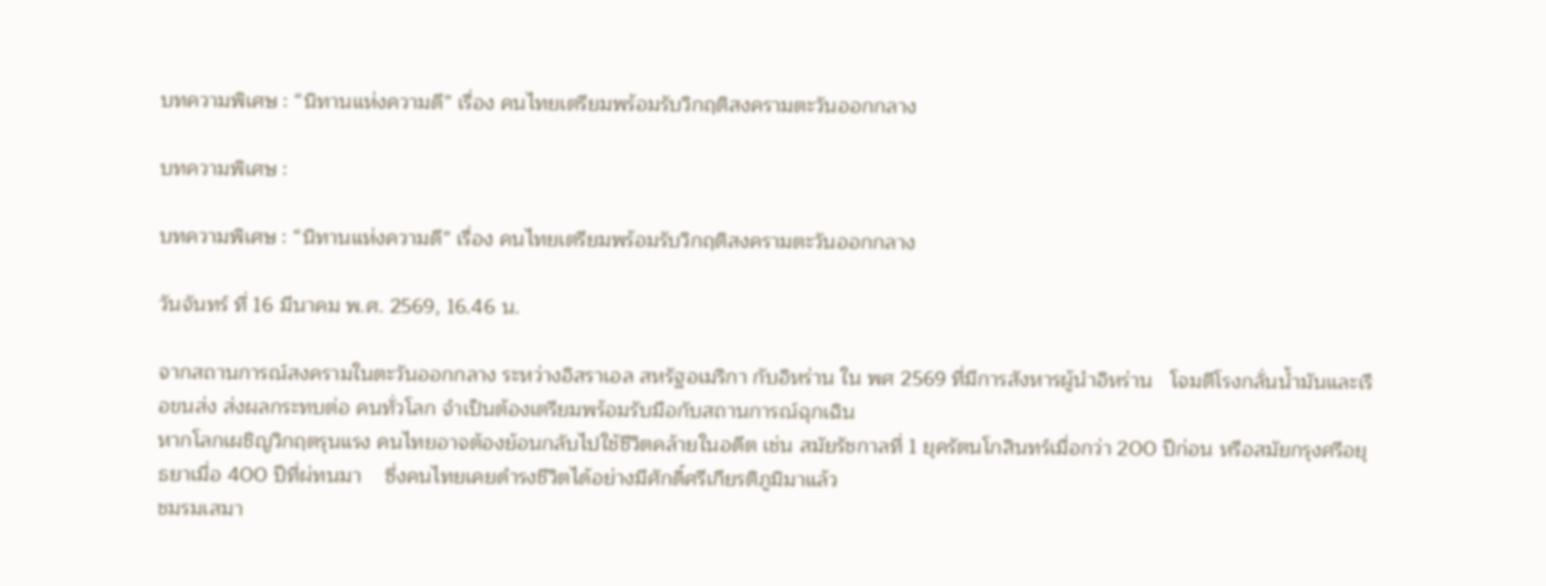บทความพิเศษ : “นิทานแห่งความดี” เรื่อง คนไทยเตรียมพร้อมรับวิกฤติสงครามตะวันออกกลาง

บทความพิเศษ :

บทความพิเศษ : “นิทานแห่งความดี” เรื่อง คนไทยเตรียมพร้อมรับวิกฤติสงครามตะวันออกกลาง

วันจันทร์ ที่ 16 มีนาคม พ.ศ. 2569, 16.46 น.

จากสถานการณ์สงครามในตะวันออกกลาง ระหว่างอิสราเอล สหรัฐอเมริกา กับอิหร่าน ใน พศ 2569 ที่มีการสังหารผู้นำอิหร่าน   โจมตีโรงกลั่นน้ำมันและเรือขนส่ง ส่งผลกระทบต่อ คนทั่วโลก จำเป็นต้องเตรียมพร้อมรับมือกับสถานการณ์ฉุกเฉิน
หากโลกเผชิญวิกฤตรุนแรง คนไทยอาจต้องย้อนกลับไปใช้ชีวิตคล้ายในอดีต เช่น สมัยรัชกาลที่ 1 ยุครัตนโกสินทร์เมื่อกว่า 200 ปีก่อน หรือสมัยกรุงศรีอยุธยาเมื่อ 400 ปีที่ผ่ทนมา    ซึ่งคนไทยเคยดำรงชีวิตได้อย่างมีศักดิ์ศรีเกียรติภูมิมาแล้ว
ชมรมเสมา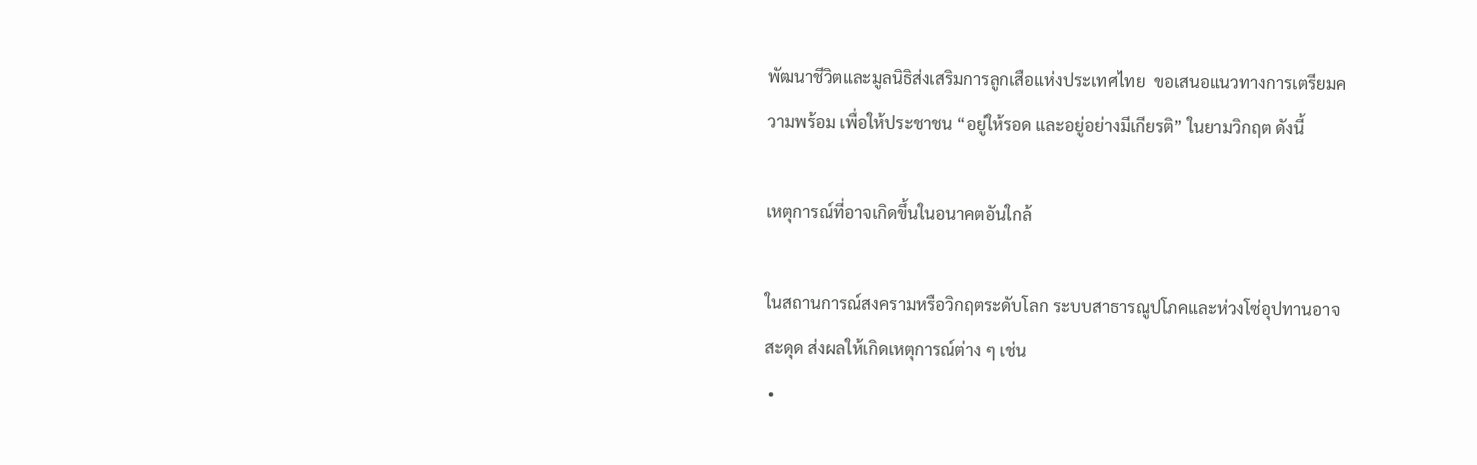พัฒนาชีวิตและมูลนิธิส่งเสริมการลูกเสือแห่งประเทศไทย  ขอเสนอแนวทางการเตรียมความพร้อม เพื่อให้ประชาชน “อยู่ให้รอด และอยู่อย่างมีเกียรติ” ในยามวิกฤต ดังนี้

เหตุการณ์ที่อาจเกิดขึ้นในอนาคตอันใกล้

ในสถานการณ์สงครามหรือวิกฤตระดับโลก ระบบสาธารณูปโภคและห่วงโซ่อุปทานอาจสะดุด ส่งผลให้เกิดเหตุการณ์ต่าง ๆ เช่น
 •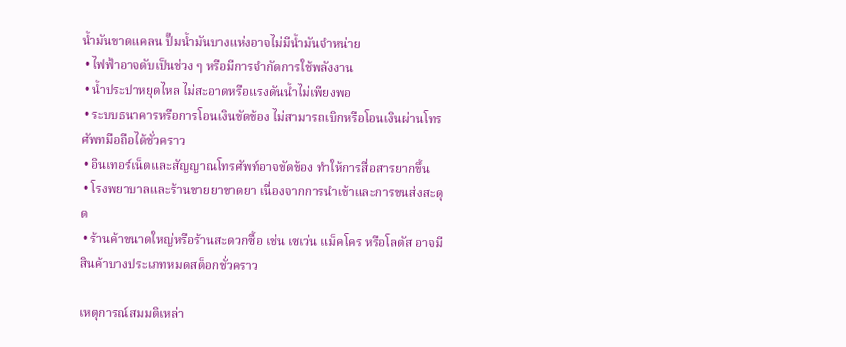น้ำมันขาดแคลน ปั๊มน้ำมันบางแห่งอาจไม่มีน้ำมันจำหน่าย
 • ไฟฟ้าอาจดับเป็นช่วง ๆ หรือมีการจำกัดการใช้พลังงาน
 • น้ำประปาหยุดไหล ไม่สะอาดหรือแรงดันน้ำไม่เพียงพอ
 • ระบบธนาคารหรือการโอนเงินขัดข้อง ไม่สามารถเบิกหรือโอนเงินผ่านโทรศัพทมือถือได้ชั่วคราว
 • อินเทอร์เน็ตและสัญญาณโทรศัพท์อาจขัดข้อง ทำให้การสื่อสารยากขึ้น
 • โรงพยาบาลและร้านขายยาขาดยา เนื่องจากการนำเข้าและการขนส่งสะดุด
 • ร้านค้าขนาดใหญ่หรือร้านสะดวกซื้อ เช่น เซเว่น แม็คโคร หรือโลตัส อาจมีสินค้าบางประเภทหมดสต็อกชั่วคราว

เหตุการณ์สมมติเหล่า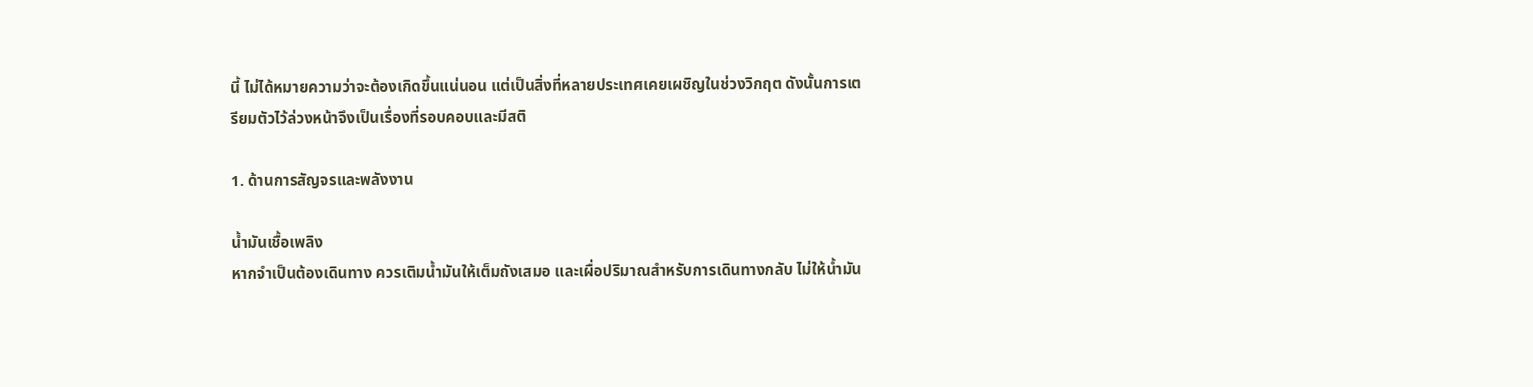นี้ ไม่ได้หมายความว่าจะต้องเกิดขึ้นแน่นอน แต่เป็นสิ่งที่หลายประเทศเคยเผชิญในช่วงวิกฤต ดังนั้นการเตรียมตัวไว้ล่วงหน้าจึงเป็นเรื่องที่รอบคอบและมีสติ

1. ด้านการสัญจรและพลังงาน

น้ำมันเชื้อเพลิง
หากจำเป็นต้องเดินทาง ควรเติมน้ำมันให้เต็มถังเสมอ และเผื่อปริมาณสำหรับการเดินทางกลับ ไม่ให้น้ำมัน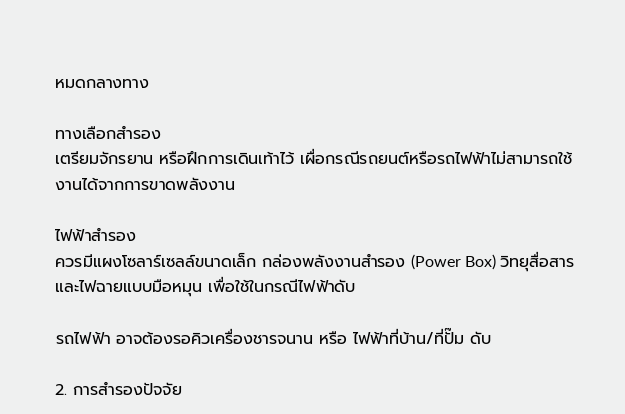หมดกลางทาง

ทางเลือกสำรอง
เตรียมจักรยาน หรือฝึกการเดินเท้าไว้ เผื่อกรณีรถยนต์หรือรถไฟฟ้าไม่สามารถใช้งานได้จากการขาดพลังงาน

ไฟฟ้าสำรอง
ควรมีแผงโซลาร์เซลล์ขนาดเล็ก กล่องพลังงานสำรอง (Power Box) วิทยุสื่อสาร และไฟฉายแบบมือหมุน เพื่อใช้ในกรณีไฟฟ้าดับ

รถไฟฟ้า อาจต้องรอคิวเครื่องชารจนาน หรือ ไฟฟ้าที่บ้าน/ที่ปั๊ม ดับ

2. การสำรองปัจจัย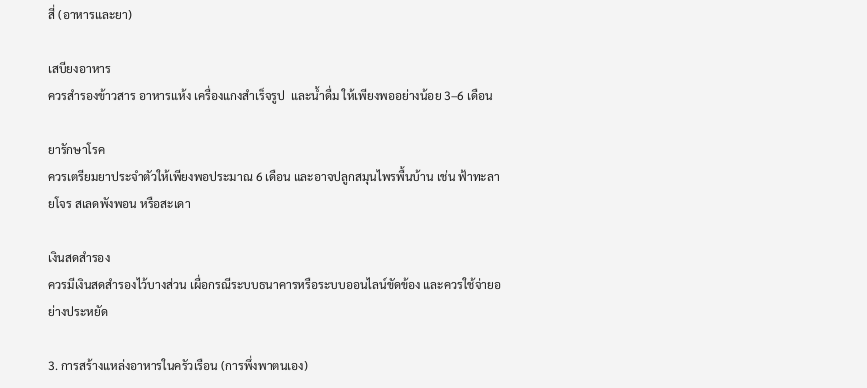สี่ (อาหารและยา)

เสบียงอาหาร
ควรสำรองข้าวสาร อาหารแห้ง เครื่องแกงสำเร็จรูป  และน้ำดื่ม ให้เพียงพออย่างน้อย 3–6 เดือน

ยารักษาโรค
ควรเตรียมยาประจำตัวให้เพียงพอประมาณ 6 เดือน และอาจปลูกสมุนไพรพื้นบ้าน เช่น ฟ้าทะลายโจร สเลดพังพอน หรือสะเดา

เงินสดสำรอง
ควรมีเงินสดสำรองไว้บางส่วน เผื่อกรณีระบบธนาคารหรือระบบออนไลน์ขัดข้อง และควรใช้จ่ายอย่างประหยัด

3. การสร้างแหล่งอาหารในครัวเรือน (การพึ่งพาตนเอง)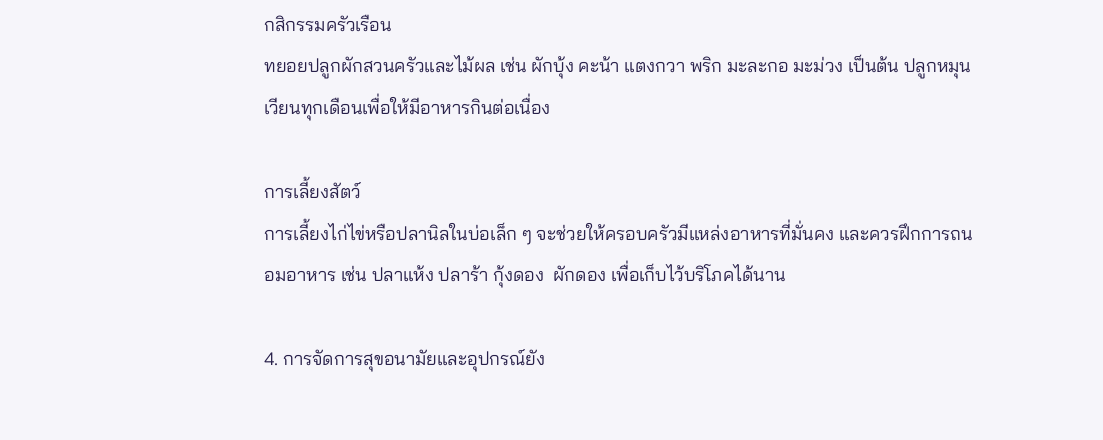กสิกรรมครัวเรือน
ทยอยปลูกผักสวนครัวและไม้ผล เช่น ผักบุ้ง คะน้า แตงกวา พริก มะละกอ มะม่วง เป็นต้น ปลูกหมุนเวียนทุกเดือนเพื่อให้มีอาหารกินต่อเนื่อง

การเลี้ยงสัตว์
การเลี้ยงไก่ไข่หรือปลานิลในบ่อเล็ก ๆ จะช่วยให้ครอบครัวมีแหล่งอาหารที่มั่นคง และควรฝึกการถนอมอาหาร เช่น ปลาแห้ง ปลาร้า กุ้งดอง  ผักดอง เพื่อเก็บไว้บริโภคได้นาน

4. การจัดการสุขอนามัยและอุปกรณ์ยัง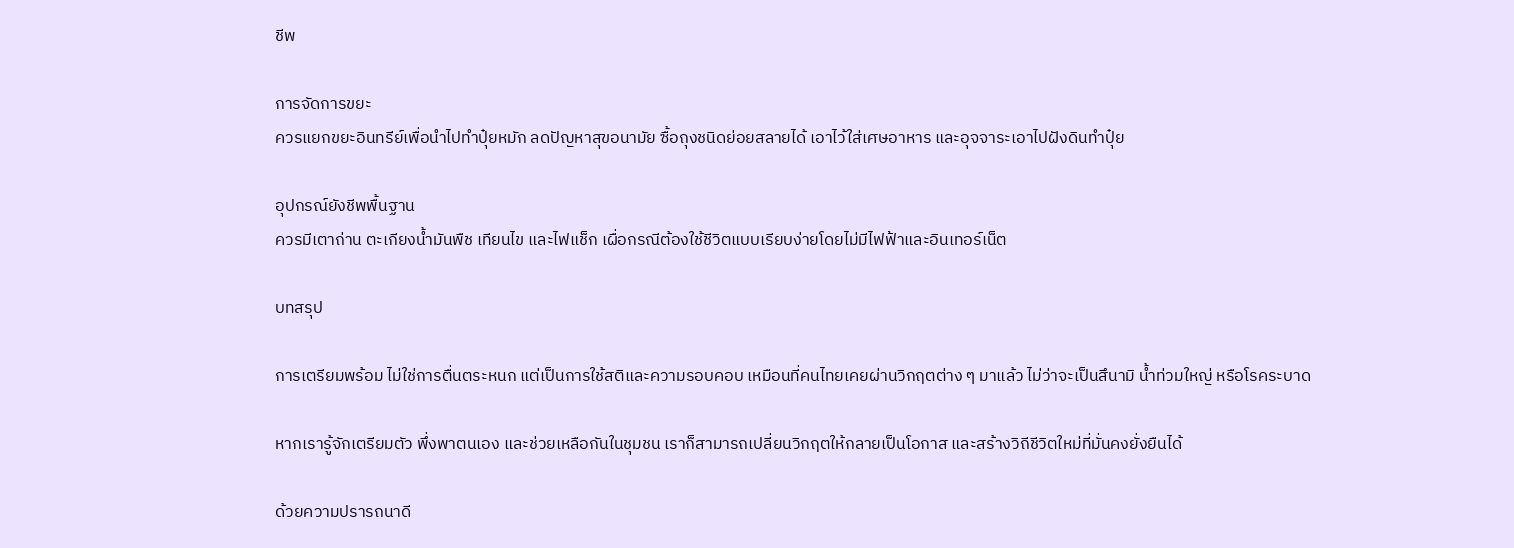ชีพ

การจัดการขยะ
ควรแยกขยะอินทรีย์เพื่อนำไปทำปุ๋ยหมัก ลดปัญหาสุขอนามัย ซื้อถุงชนิดย่อยสลายได้ เอาไว้ใส่เศษอาหาร และอุจจาระเอาไปฝังดินทำปุ๋ย

อุปกรณ์ยังชีพพื้นฐาน
ควรมีเตาถ่าน ตะเกียงน้ำมันพืช เทียนไข และไฟแช็ก เผื่อกรณีต้องใช้ชีวิตแบบเรียบง่ายโดยไม่มีไฟฟ้าและอินเทอร์เน็ต

บทสรุป

การเตรียมพร้อม ไม่ใช่การตื่นตระหนก แต่เป็นการใช้สติและความรอบคอบ เหมือนที่คนไทยเคยผ่านวิกฤตต่าง ๆ มาแล้ว ไม่ว่าจะเป็นสึนามิ น้ำท่วมใหญ่ หรือโรคระบาด

หากเรารู้จักเตรียมตัว พึ่งพาตนเอง และช่วยเหลือกันในชุมชน เราก็สามารถเปลี่ยนวิกฤตให้กลายเป็นโอกาส และสร้างวิถีชีวิตใหม่ที่มั่นคงยั่งยืนได้

ด้วยความปรารถนาดี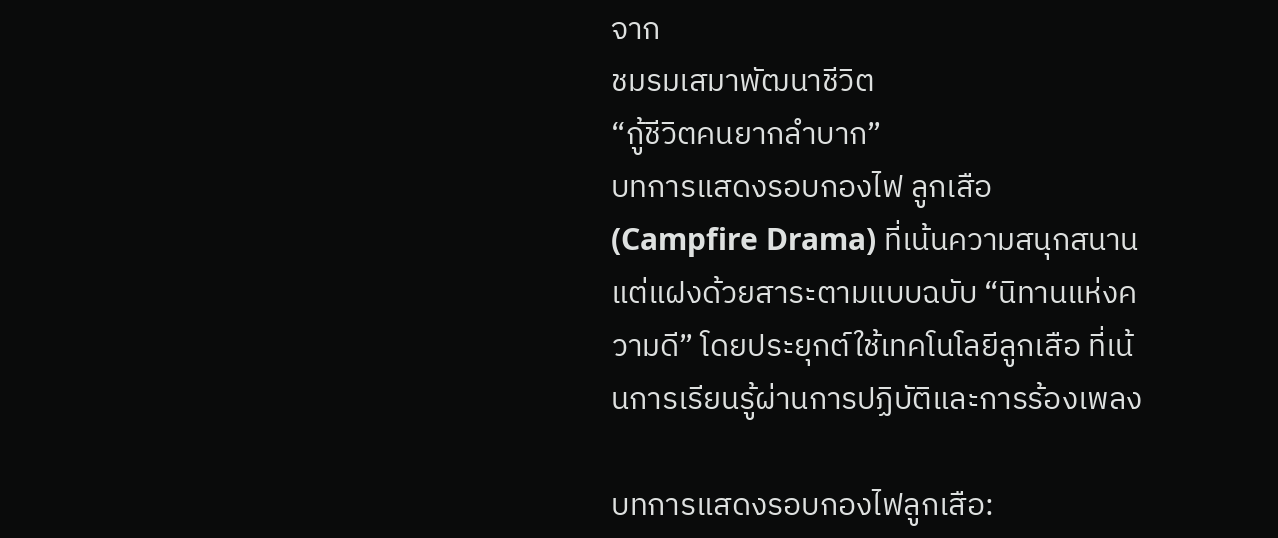จาก
ชมรมเสมาพัฒนาชีวิต
“กู้ชีวิตคนยากลำบาก”
บทการแสดงรอบกองไฟ ลูกเสือ (Campfire Drama) ที่เน้นความสนุกสนานแต่แฝงด้วยสาระตามแบบฉบับ “นิทานแห่งความดี” โดยประยุกต์ใช้เทคโนโลยีลูกเสือ ที่เน้นการเรียนรู้ผ่านการปฏิบัติและการร้องเพลง

บทการแสดงรอบกองไฟลูกเสือ: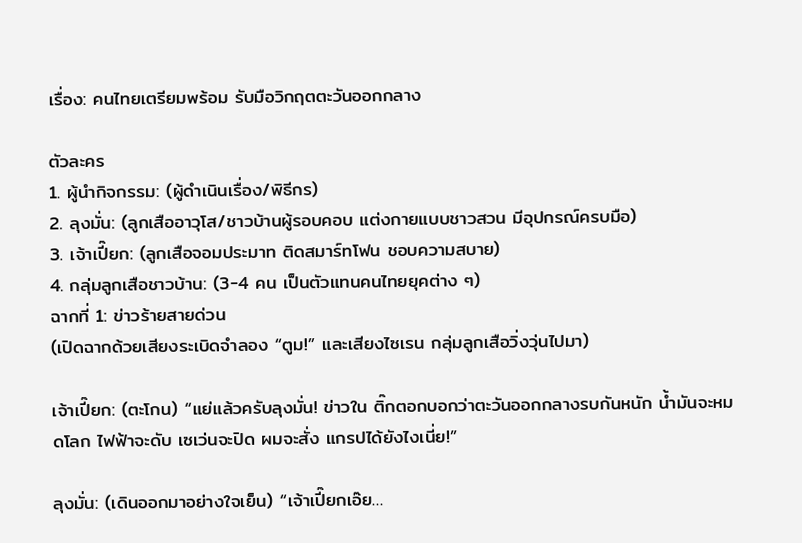เรื่อง: คนไทยเตรียมพร้อม รับมือวิกฤตตะวันออกกลาง

ตัวละคร
1. ผู้นำกิจกรรม: (ผู้ดำเนินเรื่อง/พิธีกร)
2. ลุงมั่น: (ลูกเสืออาวุโส/ชาวบ้านผู้รอบคอบ แต่งกายแบบชาวสวน มีอุปกรณ์ครบมือ)
3. เจ้าเปี๊ยก: (ลูกเสือจอมประมาท ติดสมาร์ทโฟน ชอบความสบาย)
4. กลุ่มลูกเสือชาวบ้าน: (3-4 คน เป็นตัวแทนคนไทยยุคต่าง ๆ)
ฉากที่ 1: ข่าวร้ายสายด่วน
(เปิดฉากด้วยเสียงระเบิดจำลอง “ตูม!” และเสียงไซเรน กลุ่มลูกเสือวิ่งวุ่นไปมา)

เจ้าเปี๊ยก: (ตะโกน) “แย่แล้วครับลุงมั่น! ข่าวใน ติ๊กตอกบอกว่าตะวันออกกลางรบกันหนัก น้ำมันจะหมดโลก ไฟฟ้าจะดับ เซเว่นจะปิด ผมจะสั่ง แกรปได้ยังไงเนี่ย!”

ลุงมั่น: (เดินออกมาอย่างใจเย็น) “เจ้าเปี๊ยกเอ๊ย…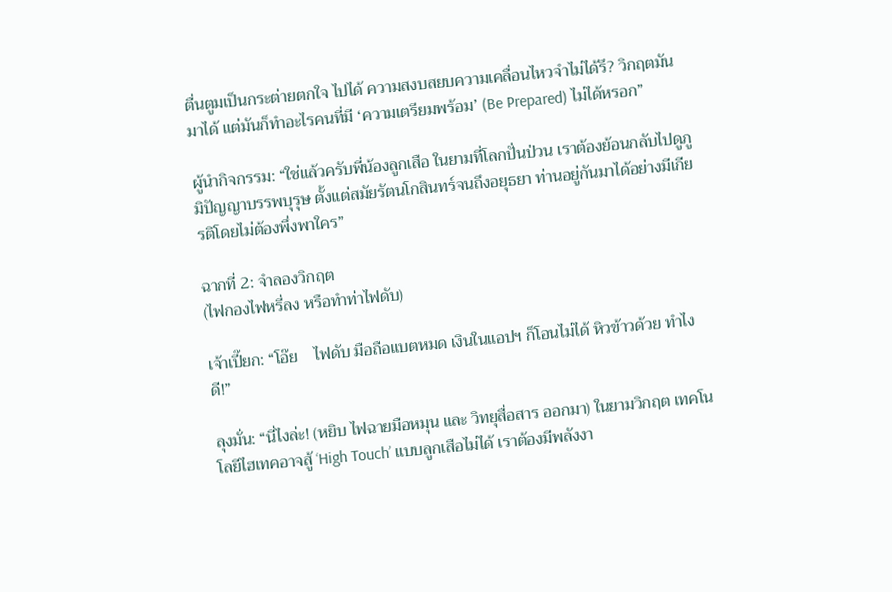ตื่นตูมเป็นกระต่ายตกใจ ไปได้ ความสงบสยบความเคลื่อนไหวจำไม่ได้รึ? วิกฤตมันมาได้ แต่มันก็ทำอะไรคนที่มี ‘ความเตรียมพร้อม’ (Be Prepared) ไม่ได้หรอก”

ผู้นำกิจกรรม: “ใช่แล้วครับพี่น้องลูกเสือ ในยามที่โลกปั่นป่วน เราต้องย้อนกลับไปดูภูมิปัญญาบรรพบุรุษ ตั้งแต่สมัยรัตนโกสินทร์จนถึงอยุธยา ท่านอยู่กันมาได้อย่างมีเกียรติโดยไม่ต้องพึ่งพาใคร”

ฉากที่ 2: จำลองวิกฤต
(ไฟกองไฟหรี่ลง หรือทำท่าไฟดับ)

เจ้าเปี๊ยก: “โอ๊ย    ไฟดับ มือถือแบตหมด เงินในแอปฯ ก็โอนไม่ได้ หิวข้าวด้วย ทำไงดี!”

ลุงมั่น: “นี่ไงล่ะ! (หยิบ ไฟฉายมือหมุน และ วิทยุสื่อสาร ออกมา) ในยามวิกฤต เทคโนโลยีไฮเทคอาจสู้ ‘High Touch’ แบบลูกเสือไม่ได้ เราต้องมีพลังงา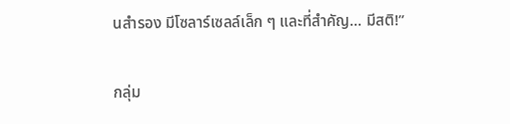นสำรอง มีโซลาร์เซลล์เล็ก ๆ และที่สำคัญ… มีสติ!”

กลุ่ม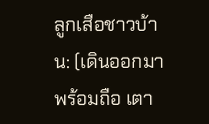ลูกเสือชาวบ้าน: (เดินออกมาพร้อมถือ เตา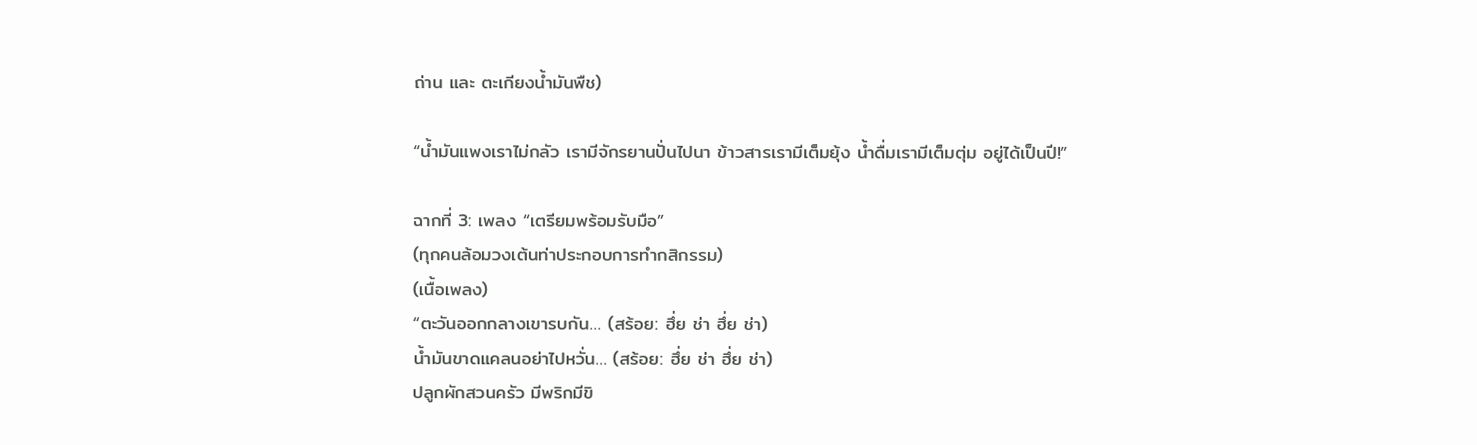ถ่าน และ ตะเกียงน้ำมันพืช)

“น้ำมันแพงเราไม่กลัว เรามีจักรยานปั่นไปนา ข้าวสารเรามีเต็มยุ้ง น้ำดื่มเรามีเต็มตุ่ม อยู่ได้เป็นปี!”

ฉากที่ 3: เพลง “เตรียมพร้อมรับมือ”
(ทุกคนล้อมวงเต้นท่าประกอบการทำกสิกรรม)
(เนื้อเพลง)
“ตะวันออกกลางเขารบกัน… (สร้อย: ฮึ่ย ช่า ฮึ่ย ช่า)
น้ำมันขาดแคลนอย่าไปหวั่น… (สร้อย: ฮึ่ย ช่า ฮึ่ย ช่า)
ปลูกผักสวนครัว มีพริกมีขิ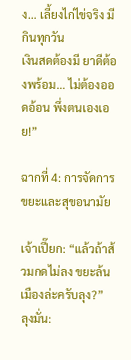ง… เลี้ยงไก่ไข่จริง มีกินทุกวัน
เงินสดต้องมี ยาดีต้องพร้อม… ไม่ต้องออดอ้อน พึ่งตนเองเอย!”

ฉากที่ 4: การจัดการขยะและสุขอนามัย

เจ้าเปี๊ยก: “แล้วถ้าส้วมกดไม่ลง ขยะล้นเมืองล่ะครับลุง?”
ลุงมั่น: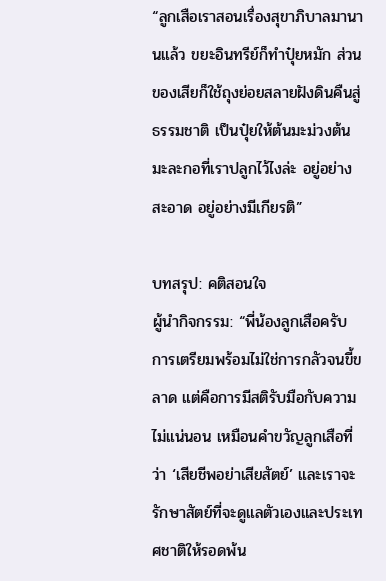“ลูกเสือเราสอนเรื่องสุขาภิบาลมานานแล้ว ขยะอินทรีย์ก็ทำปุ๋ยหมัก ส่วนของเสียก็ใช้ถุงย่อยสลายฝังดินคืนสู่ธรรมชาติ เป็นปุ๋ยให้ต้นมะม่วงต้นมะละกอที่เราปลูกไว้ไงล่ะ อยู่อย่างสะอาด อยู่อย่างมีเกียรติ”

บทสรุป: คติสอนใจ
ผู้นำกิจกรรม: “พี่น้องลูกเสือครับ การเตรียมพร้อมไม่ใช่การกลัวจนขี้ขลาด แต่คือการมีสติรับมือกับความไม่แน่นอน เหมือนคำขวัญลูกเสือที่ว่า ‘เสียชีพอย่าเสียสัตย์’ และเราจะรักษาสัตย์ที่จะดูแลตัวเองและประเทศชาติให้รอดพ้น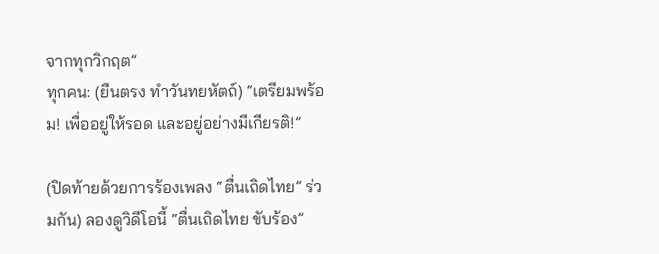จากทุกวิกฤต”
ทุกคน: (ยืนตรง ทำวันทยหัตถ์) “เตรียมพร้อม! เพื่ออยู่ให้รอด และอยู่อย่างมีเกียรติ!”

(ปิดท้ายด้วยการร้องเพลง “ตื่นเถิดไทย” ร่วมกัน) ลองดูวิดีโอนี้ “ตื่นเถิดไทย ขับร้อง”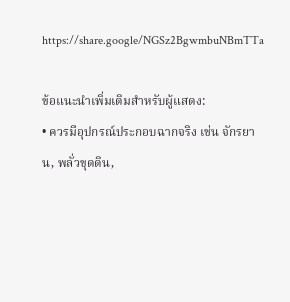https://share.google/NGSz2BgwmbuNBmTTa

ข้อแนะนำเพิ่มเติมสำหรับผู้แสดง:
• ควรมีอุปกรณ์ประกอบฉากจริง เช่น จักรยาน, พลั่วขุดดิน,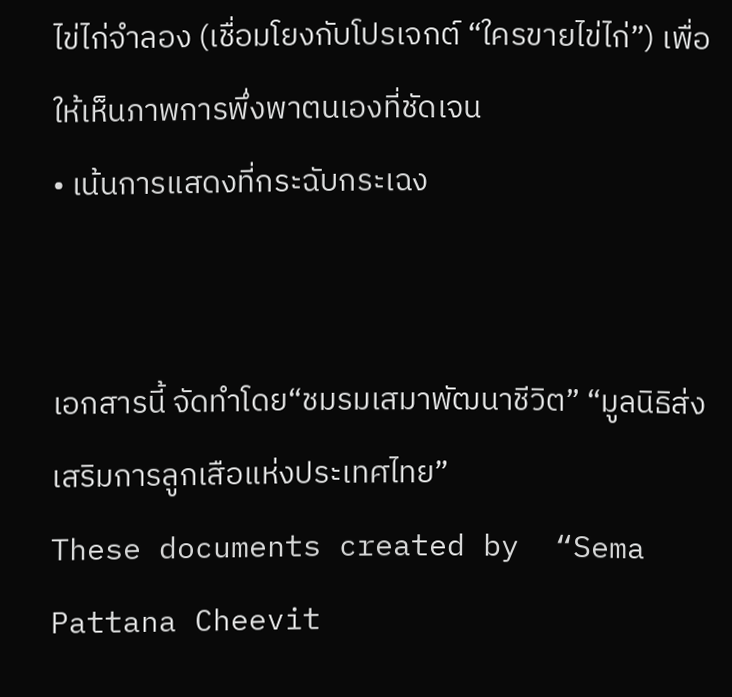ไข่ไก่จำลอง (เชื่อมโยงกับโปรเจกต์ “ใครขายไข่ไก่”) เพื่อให้เห็นภาพการพึ่งพาตนเองที่ชัดเจน
• เน้นการแสดงที่กระฉับกระเฉง


เอกสารนี้ จัดทำโดย“ชมรมเสมาพัฒนาชีวิต” “มูลนิธิส่งเสริมการลูกเสือแห่งประเทศไทย”
These documents created by  “Sema Pattana Cheevit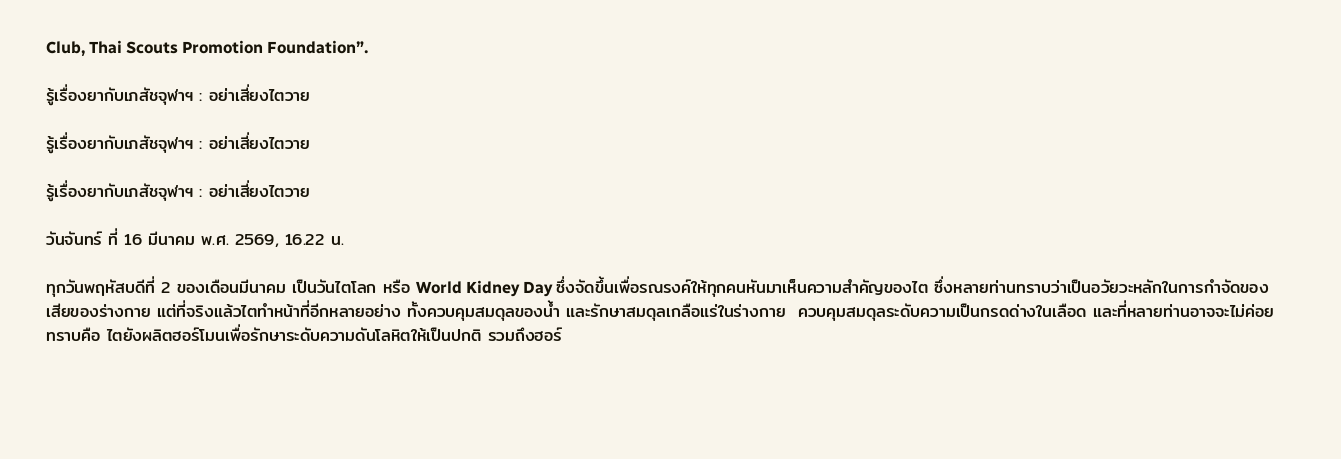Club, Thai Scouts Promotion Foundation”.

รู้เรื่องยากับเภสัชจุฬาฯ : อย่าเสี่ยงไตวาย

รู้เรื่องยากับเภสัชจุฬาฯ : อย่าเสี่ยงไตวาย

รู้เรื่องยากับเภสัชจุฬาฯ : อย่าเสี่ยงไตวาย

วันจันทร์ ที่ 16 มีนาคม พ.ศ. 2569, 16.22 น.

ทุกวันพฤหัสบดีที่ 2 ของเดือนมีนาคม เป็นวันไตโลก หรือ World Kidney Day ซึ่งจัดขึ้นเพื่อรณรงค์ให้ทุกคนหันมาเห็นความสำคัญของไต ซึ่งหลายท่านทราบว่าเป็นอวัยวะหลักในการกำจัดของเสียของร่างกาย แต่ที่จริงแล้วไตทำหน้าที่อีกหลายอย่าง ทั้งควบคุมสมดุลของน้ำ และรักษาสมดุลเกลือแร่ในร่างกาย  ควบคุมสมดุลระดับความเป็นกรดด่างในเลือด และที่หลายท่านอาจจะไม่ค่อยทราบคือ ไตยังผลิตฮอร์โมนเพื่อรักษาระดับความดันโลหิตให้เป็นปกติ รวมถึงฮอร์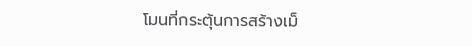โมนที่กระตุ้นการสร้างเม็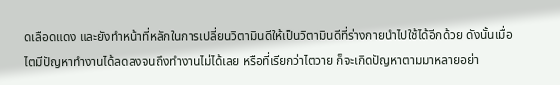ดเลือดแดง และยังทำหน้าที่หลักในการเปลี่ยนวิตามินดีให้เป็นวิตามินดีที่ร่างกายนำไปใช้ได้อีกด้วย ดังนั้นเมื่อไตมีปัญหาทำงานได้ลดลงจนถึงทำงานไม่ได้เลย หรือที่เรียกว่าไตวาย ก็จะเกิดปัญหาตามมาหลายอย่า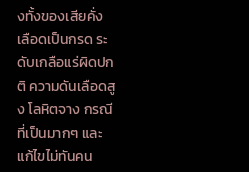งทั้งของเสียคั่ง เลือดเป็นกรด ระดับเกลือแร่ผิดปกติ ความดันเลือดสูง โลหิตจาง กรณีที่เป็นมากๆ และแก้ไขไม่ทันคน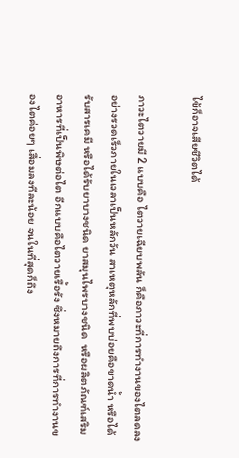ไข้ก็อาจเสียชีวิตได้

ภาวะไตวายมี 2 แบบคือ ไตวายเฉียบพลัน ก็คือภาวะที่การทำงานของไตลดลงอย่างรวดเร็วภายในเวลาเป็นหลักวัน สาเหตุหลักที่พบบ่อยคือขาดน้ำ หรือได้รับสารเคมี หรือได้รับยาบางชนิด ยาสมุนไพรบางชนิด  หรือผลิตภัณฑ์เสริมอาหารที่เป็นพิษต่อไต อีกแบบคือไตวายเรื้อรัง ซึ่งหมายถึงการที่การทำงานของไตค่อยๆ เสื่อมลงทีละน้อย จนในที่สุดก็ถึง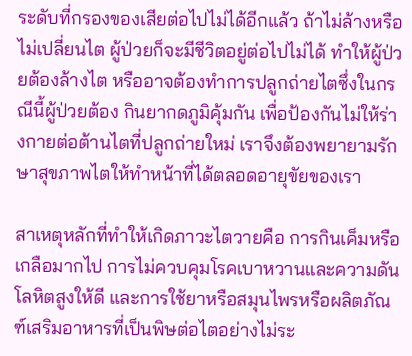ระดับที่กรองของเสียต่อไปไม่ได้อีกแล้ว ถ้าไม่ล้างหรือไม่เปลี่ยนไต ผู้ป่วยก็จะมีชีวิตอยู่ต่อไปไม่ได้ ทำให้ผู้ป่วยต้องล้างไต หรืออาจต้องทำการปลูกถ่ายไตซึ่งในกรณีนี้ผู้ป่วยต้อง กินยากดภูมิคุ้มกัน เพื่อป้องกันไม่ให้ร่างกายต่อต้านไตที่ปลูกถ่ายใหม่ เราจึงต้องพยายามรักษาสุขภาพไตให้ทำหน้าที่ได้ตลอดอายุขัยของเรา

สาเหตุหลักที่ทำให้เกิดภาวะไตวายคือ การกินเค็มหรือเกลือมากไป การไม่ควบคุมโรคเบาหวานและความดันโลหิตสูงให้ดี และการใช้ยาหรือสมุนไพรหรือผลิตภัณฑ์เสริมอาหารที่เป็นพิษต่อไตอย่างไม่ระ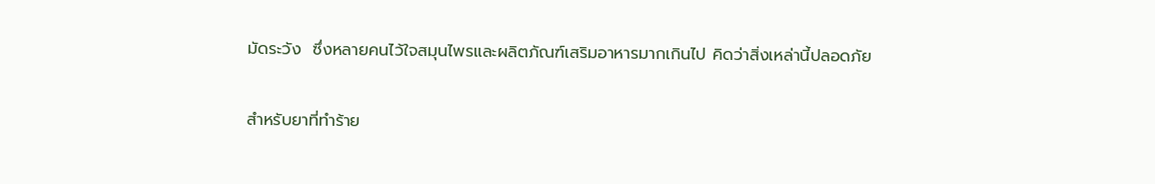มัดระวัง  ซึ่งหลายคนไว้ใจสมุนไพรและผลิตภัณฑ์เสริมอาหารมากเกินไป คิดว่าสิ่งเหล่านี้ปลอดภัย

สำหรับยาที่ทำร้าย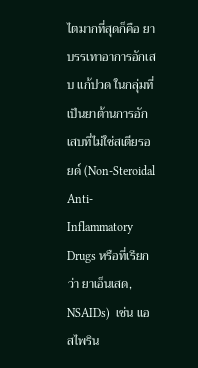ไตมากที่สุดก็คือ ยาบรรเทาอาการอักเสบ แก้ปวด ในกลุ่มที่เป็นยาต้านการอักเสบที่ไม่ใช่สเตียรอยด์ (Non-Steroidal Anti-Inflammatory Drugs หรือที่เรียกว่า ยาเอ็นเสด, NSAIDs)  เช่น แอสไพริน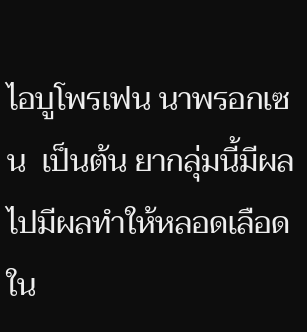ไอบูโพรเฟน นาพรอกเซน  เป็นต้น ยากลุ่มนี้มีผล ไปมีผลทำให้หลอดเลือดใน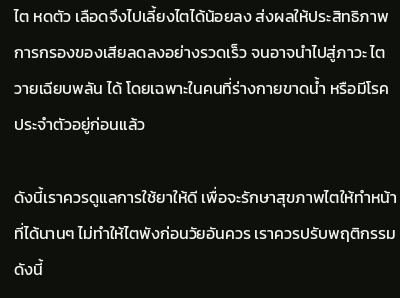ไต หดตัว เลือดจึงไปเลี้ยงไตได้น้อยลง ส่งผลให้ประสิทธิภาพการกรองของเสียลดลงอย่างรวดเร็ว จนอาจนำไปสู่ภาวะ ไตวายเฉียบพลัน ได้ โดยเฉพาะในคนที่ร่างกายขาดน้ำ หรือมีโรคประจำตัวอยู่ก่อนแล้ว

ดังนี้เราควรดูแลการใช้ยาให้ดี เพื่อจะรักษาสุขภาพไตให้ทำหน้าที่ได้นานๆ ไม่ทำให้ไตพังก่อนวัยอันควร เราควรปรับพฤติกรรมดังนี้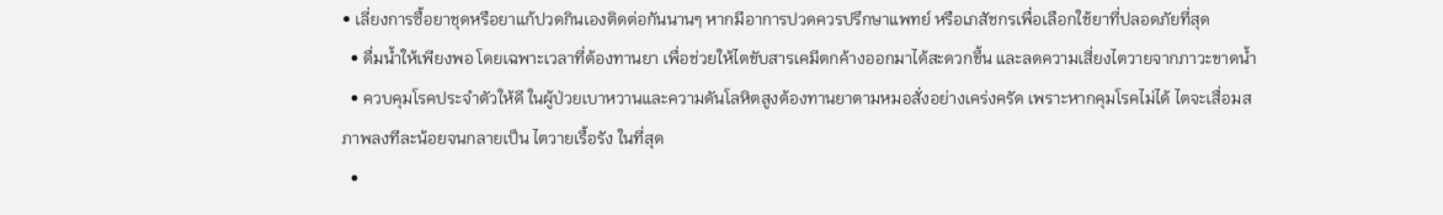• เลี่ยงการซื้อยาชุดหรือยาแก้ปวดกินเองติดต่อกันนานๆ หากมีอาการปวดควรปรึกษาแพทย์ หรือเภสัชกรเพื่อเลือกใช้ยาที่ปลอดภัยที่สุด
  • ดื่มน้ำให้เพียงพอ โดยเฉพาะเวลาที่ต้องทานยา เพื่อช่วยให้ไตขับสารเคมีตกค้างออกมาได้สะดวกขึ้น และลดความเสี่ยงไตวายจากภาวะขาดน้ำ
  • ควบคุมโรคประจำตัวให้ดี ในผู้ป่วยเบาหวานและความดันโลหิตสูงต้องทานยาตามหมอสั่งอย่างเคร่งครัด เพราะหากคุมโรคไม่ได้ ไตจะเสื่อมสภาพลงทีละน้อยจนกลายเป็น ไตวายเรื้อรัง ในที่สุด
  •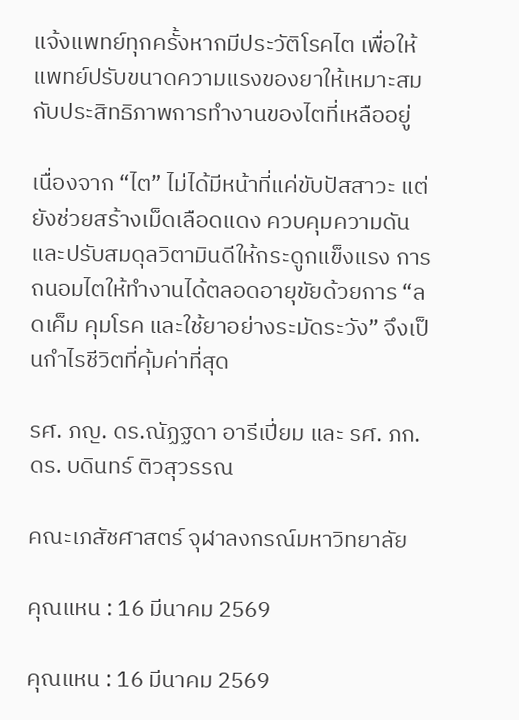แจ้งแพทย์ทุกครั้งหากมีประวัติโรคไต เพื่อให้แพทย์ปรับขนาดความแรงของยาให้เหมาะสมกับประสิทธิภาพการทำงานของไตที่เหลืออยู่

เนื่องจาก “ไต” ไม่ได้มีหน้าที่แค่ขับปัสสาวะ แต่ยังช่วยสร้างเม็ดเลือดแดง ควบคุมความดัน และปรับสมดุลวิตามินดีให้กระดูกแข็งแรง การถนอมไตให้ทำงานได้ตลอดอายุขัยด้วยการ “ลดเค็ม คุมโรค และใช้ยาอย่างระมัดระวัง” จึงเป็นกำไรชีวิตที่คุ้มค่าที่สุด

รศ. ภญ. ดร.ณัฏฐดา อารีเปี่ยม และ รศ. ภก. ดร. บดินทร์ ติวสุวรรณ

คณะเภสัชศาสตร์ จุฬาลงกรณ์มหาวิทยาลัย

คุณแหน : 16 มีนาคม 2569

คุณแหน : 16 มีนาคม 2569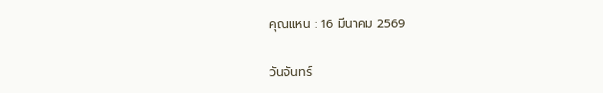คุณแหน : 16 มีนาคม 2569

วันจันทร์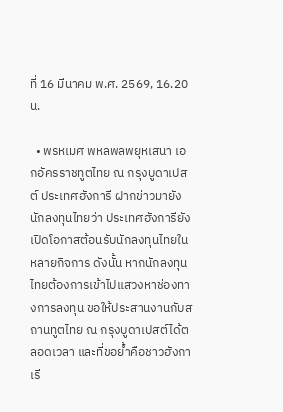ที่ 16 มีนาคม พ.ศ. 2569, 16.20 น.

  • พรหเมศ พหลพลพยุหเสนา เอกอัครราชทูตไทย ณ กรุงบูดาเปสต์ ประเทศฮังการี ฝากข่าวมายังนักลงทุนไทยว่า ประเทศฮังการียังเปิดโอกาสต้อนรับนักลงทุนไทยในหลายกิจการ ดังนั้น หากนักลงทุนไทยต้องการเข้าไปแสวงหาช่องทางการลงทุน ขอให้ประสานงานกับสถานทูตไทย ณ กรุงบูดาเปสต์ได้ตลอดเวลา และที่ขอย้ำคือชาวฮังกาเรี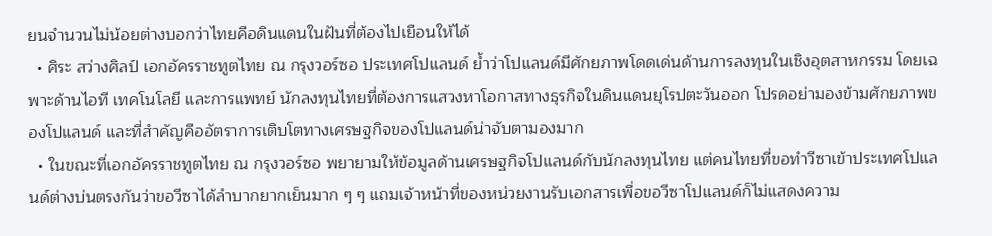ยนจำนวนไม่น้อยต่างบอกว่าไทยคือดินแดนในฝันที่ต้องไปเยือนให้ได้
  • ศิระ สว่างศิลป์ เอกอัครราชทูตไทย ณ กรุงวอร์ซอ ประเทศโปแลนด์ ย้ำว่าโปแลนด์มีศักยภาพโดดเด่นด้านการลงทุนในเชิงอุตสาหกรรม โดยเฉพาะด้านไอที เทคโนโลยี และการแพทย์ นักลงทุนไทยที่ต้องการแสวงหาโอกาสทางธุรกิจในดินแดนยุโรปตะวันออก โปรดอย่ามองข้ามศักยภาพของโปแลนด์ และที่สำคัญคืออัตราการเติบโตทางเศรษฐกิจของโปแลนด์น่าจับตามองมาก
  • ในขณะที่เอกอัครราชทูตไทย ณ กรุงวอร์ซอ พยายามให้ข้อมูลด้านเศรษฐกิจโปแลนด์กับนักลงทุนไทย แต่คนไทยที่ขอทำวีซาเข้าประเทศโปแลนด์ต่างบ่นตรงกันว่าขอวีซาได้ลำบากยากเย็นมาก ๆ ๆ แถมเจ้าหน้าที่ของหน่วยงานรับเอกสารเพื่อขอวีซาโปแลนด์ก็ไม่แสดงความ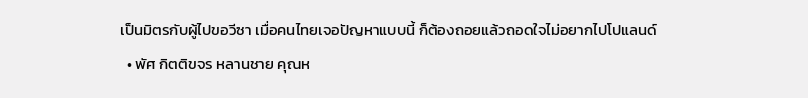เป็นมิตรกับผู้ไปขอวีซา เมื่อคนไทยเจอปัญหาแบบนี้ ก็ต้องถอยแล้วถอดใจไม่อยากไปโปแลนด์
  • พัศ กิตติขจร หลานชาย คุณห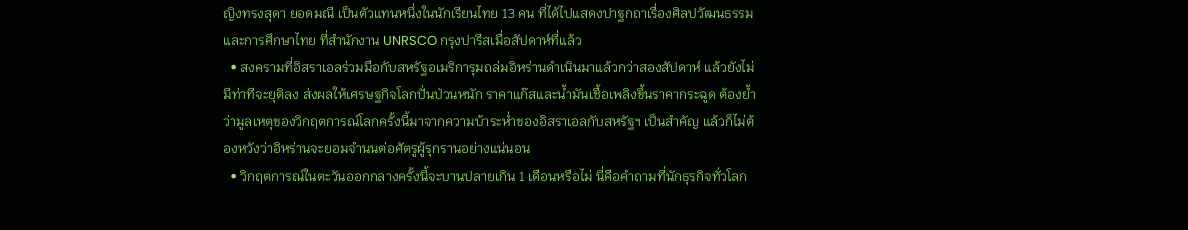ญิงทรงสุดา ยอดมณี เป็นตัวแทนหนึ่งในนักเรียนไทย 13 คน ที่ได้ไปแสดงปาฐกถาเรื่องศิลปวัฒนธรรมและการศึกษาไทย ที่สำนักงาน UNRSCO กรุงปารีสเมื่อสัปดาห์ที่แล้ว
  • สงครามที่อิสราเอลร่วมมือกับสหรัฐอเมริการุมถล่มอิหร่านดำเนินมาแล้วกว่าสองสัปดาห์ แล้วยังไม่มีท่าทีจะยุติลง ส่งผลให้เศรษฐกิจโลกปั่นป่วนหนัก ราคาแก๊สและน้ำมันเชื้อเพลิงขึ้นราคากระฉูด ต้องย้ำว่ามูลเหตุของวิกฤตการณ์โลกครั้งนี้มาจากความบ้าระห่ำของอิสราเอลกับสหรัฐฯ เป็นสำคัญ แล้วก็ไม่ต้องหวังว่าอิหร่านจะยอมจำนนต่อศัตรูผู้รุกรานอย่างแน่นอน
  • วิกฤตการณ์ในตะวันออกกลางครั้งนี้จะบานปลายเกิน 1 เดือนหรือไม่ นี่คือคำถามที่นักธุรกิจทั่วโลก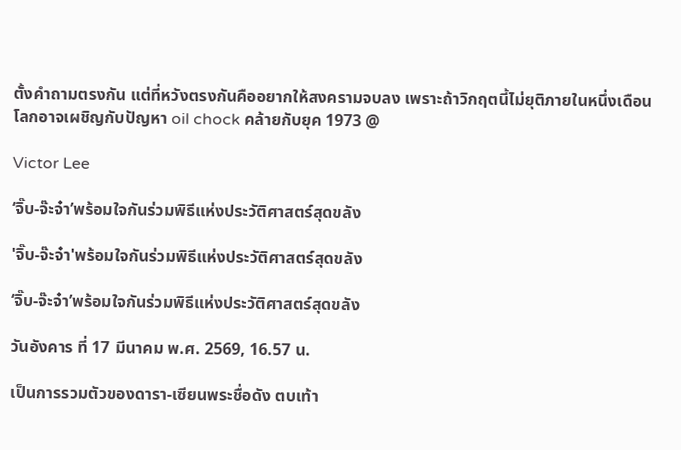ตั้งคำถามตรงกัน แต่ที่หวังตรงกันคืออยากให้สงครามจบลง เพราะถ้าวิกฤตนี้ไม่ยุติภายในหนึ่งเดือน โลกอาจเผชิญกับปัญหา oil chock คล้ายกับยุค 1973 @

Victor Lee

‘จิ๊บ-จ๊ะจ๋า’พร้อมใจกันร่วมพิธีแห่งประวัติศาสตร์สุดขลัง

'จิ๊บ-จ๊ะจ๋า'พร้อมใจกันร่วมพิธีแห่งประวัติศาสตร์สุดขลัง

‘จิ๊บ-จ๊ะจ๋า’พร้อมใจกันร่วมพิธีแห่งประวัติศาสตร์สุดขลัง

วันอังคาร ที่ 17 มีนาคม พ.ศ. 2569, 16.57 น.

เป็นการรวมตัวของดารา-เซียนพระชื่อดัง ตบเท้า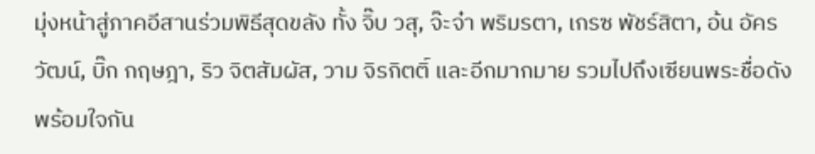มุ่งหน้าสู่ภาคอีสานร่วมพิธีสุดขลัง ทั้ง จิ๊บ วสุ, จ๊ะจ๋า พริมรตา, เกรซ พัชร์สิตา, อ้น อัครวัฒน์, บิ๊ก กฤษฎา, ริว จิตสัมผัส, วาม จิรกิตติ์ และอีกมากมาย รวมไปถึงเซียนพระชื่อดังพร้อมใจกัน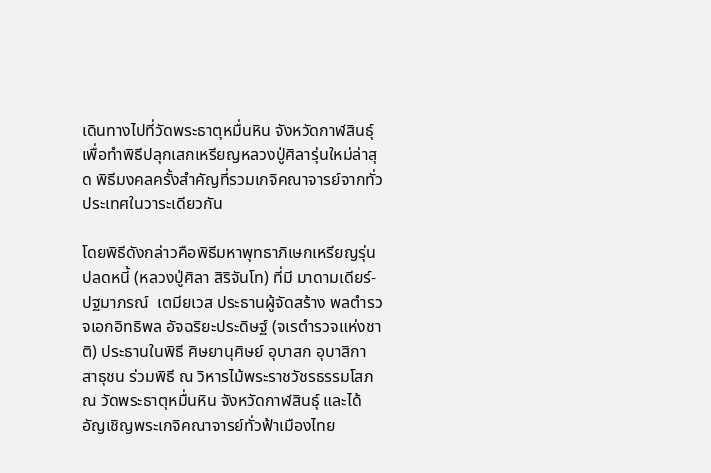เดินทางไปที่วัดพระธาตุหมื่นหิน จังหวัดกาฬสินธุ์ เพื่อทำพิธีปลุกเสกเหรียญหลวงปู่ศิลารุ่นใหม่ล่าสุด พิธีมงคลครั้งสำคัญที่รวมเกจิคณาจารย์จากทั่วประเทศในวาระเดียวกัน

โดยพิธีดังกล่าวคือพิธีมหาพุทธาภิเษกเหรียญรุ่นปลดหนี้ (หลวงปู่ศิลา สิริจันโท) ที่มี มาดามเดียร์-ปฐมาภรณ์  เตมียเวส ประธานผู้จัดสร้าง พลตำรวจเอกอิทธิพล อัจฉริยะประดิษฐ์ (จเรตำรวจแห่งชาติ) ประธานในพิธี ศิษยานุศิษย์ อุบาสก อุบาสิกา สาธุชน ร่วมพิธี ณ วิหารไม้พระราชวัชรธรรมโสภณ วัดพระธาตุหมื่นหิน จังหวัดกาฬสินธุ์ และได้อัญเชิญพระเกจิคณาจารย์ทั่วฟ้าเมืองไทย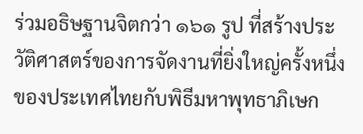ร่วมอธิษฐานจิตกว่า ๑๖๑ รูป ที่สร้างประวัติศาสตร์ของการจัดงานที่ยิ่งใหญ่ครั้งหนึ่งของประเทศไทยกับพิธีมหาพุทธาภิเษก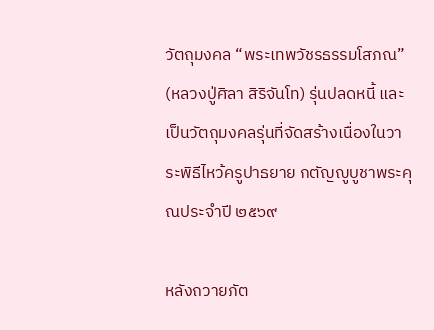วัตถุมงคล “พระเทพวัชรธรรมโสภณ” (หลวงปู่ศิลา สิริจันโท) รุ่นปลดหนี้ และเป็นวัตถุมงคลรุ่นที่จัดสร้างเนื่องในวาระพิธีไหว้ครูปาธยาย กตัญญูบูชาพระคุณประจำปี ๒๕๖๙

หลังถวายภัต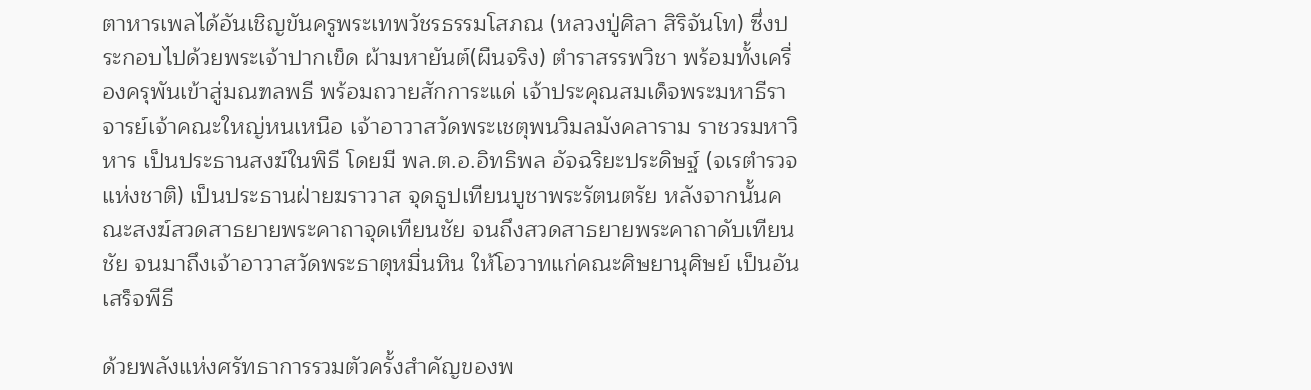ตาหารเพลได้อันเชิญขันครูพระเทพวัชรธรรมโสภณ (หลวงปู่ศิลา สิริจันโท) ซึ่งประกอบไปด้วยพระเจ้าปากเข็ด ผ้ามหายันต์(ผืนจริง) ตำราสรรพวิชา พร้อมทั้งเครื่องครุพันเข้าสู่มณฑลพธี พร้อมถวายสักการะแด่ เจ้าประคุณสมเด็จพระมหาธีราจารย์เจ้าคณะใหญ่หนเหนือ เจ้าอาวาสวัดพระเชตุพนวิมลมังคลาราม ราชวรมหาวิหาร เป็นประธานสงฆ์ในพิธี โดยมี พล.ต.อ.อิทธิพล อัจฉริยะประดิษฐ์ (จเรตำรวจแห่งชาติ) เป็นประธานฝ่ายฆราวาส จุดธูปเทียนบูชาพระรัตนตรัย หลังจากนั้นคณะสงฆ์สวดสาธยายพระคาถาจุดเทียนชัย จนถึงสวดสาธยายพระคาถาดับเทียนชัย จนมาถึงเจ้าอาวาสวัดพระธาตุหมื่นหิน ให้โอวาทแก่คณะศิษยานุศิษย์ เป็นอันเสร็จพีธี

ด้วยพลังแห่งศรัทธาการรวมตัวครั้งสำคัญของพ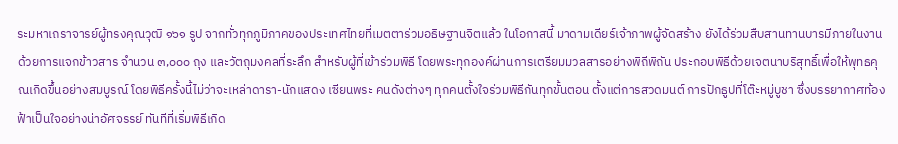ระมหาเถราจารย์ผู้ทรงคุณวุฒิ ๑๖๑ รูป จากทั่วทุกภูมิภาคของประเทศไทยที่เมตตาร่วมอธิษฐานจิตแล้ว ในโอกาสนี้ มาดามเดียร์เจ้าภาพผู้จัดสร้าง ยังได้ร่วมสืบสานทานบารมีภายในงานด้วยการแจกข้าวสาร จำนวน ๓,๐๐๐ ถุง และวัตถุมงคลที่ระลึก สำหรับผู้ที่เข้าร่วมพิธี โดยพระทุกองค์ผ่านการเตรียมมวลสารอย่างพิถีพิถัน ประกอบพิธีด้วยเจตนาบริสุทธิ์เพื่อให้พุทธคุณเกิดขึ้นอย่างสมบูรณ์ โดยพิธีครั้งนี้ไม่ว่าจะเหล่าดารา-นักแสดง เซียนพระ คนดังต่างๆ ทุกคนตั้งใจร่วมพิธีกันทุกขั้นตอน ตั้งแต่การสวดมนต์ การปักธูปที่โต๊ะหมู่บูชา ซึ่งบรรยากาศท้องฟ้าเป็นใจอย่างน่าอัศจรรย์ ทันทีที่เริ่มพิธีเกิด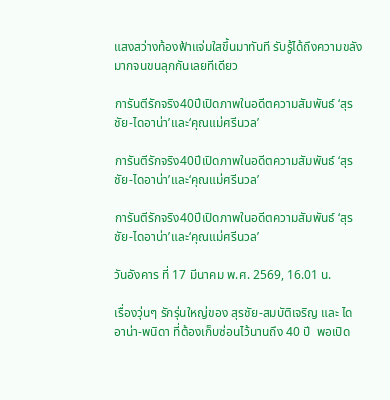แสงสว่างท้องฟ้าแจ่มใสขึ้นมาทันที รับรู้ได้ถึงความขลังมากจนขนลุกกันเลยทีเดียว

การันตีรักจริง40ปีเปิดภาพในอดีตความสัมพันธ์ ‘สุรชัย-ไดอาน่า’และ‘คุณแม่ศรีนวล’

การันตีรักจริง40ปีเปิดภาพในอดีตความสัมพันธ์ ‘สุรชัย-ไดอาน่า’และ‘คุณแม่ศรีนวล’

การันตีรักจริง40ปีเปิดภาพในอดีตความสัมพันธ์ ‘สุรชัย-ไดอาน่า’และ‘คุณแม่ศรีนวล’

วันอังคาร ที่ 17 มีนาคม พ.ศ. 2569, 16.01 น.

เรื่องวุ่นๆ รักรุ่นใหญ่ของ สุรชัย-สมบัติเจริญ และ ไดอาน่า-พนิดา ที่ต้องเก็บซ่อนไว้นานถึง 40 ปี  พอเปิด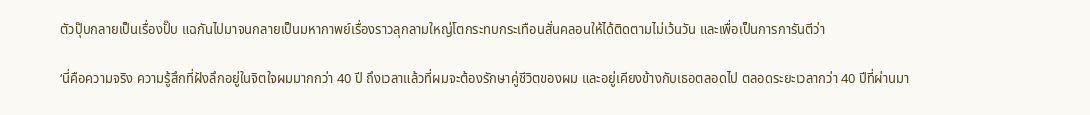ตัวปุ๊บกลายเป็นเรื่องปั๊บ แฉกันไปมาจนกลายเป็นมหากาพย์เรื่องราวลุกลามใหญ่โตกระทบกระเทือนสั่นคลอนให้ได้ติดตามไม่เว้นวัน และเพื่อเป็นการการันตีว่า

‘นี่คือความจริง ความรู้สึกที่ฝังลึกอยู่ในจิตใจผมมากกว่า 40 ปี ถึงเวลาแล้วที่ผมจะต้องรักษาคู่ชีวิตของผม และอยู่เคียงข้างกับเธอตลอดไป ตลอดระยะเวลากว่า 40 ปีที่ผ่านมา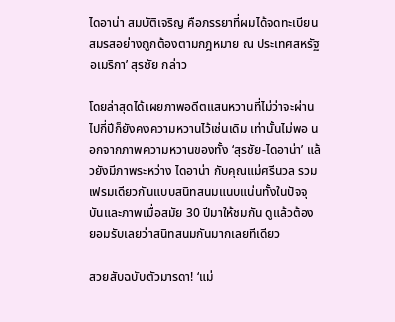ไดอาน่า สมบัติเจริญ คือภรรยาที่ผมได้จดทะเบียนสมรสอย่างถูกต้องตามกฎหมาย ณ ประเทศสหรัฐอเมริกา’ สุรชัย กล่าว

โดยล่าสุดได้เผยภาพอดีตแสนหวานที่ไม่ว่าจะผ่านไปกี่ปีก็ยังคงความหวานไว้เช่นเดิม เท่านั้นไม่พอ นอกจากภาพความหวานของทั้ง ‘สุรชัย-ไดอาน่า’ แล้วยังมีภาพระหว่าง ไดอาน่า กับคุณแม่ศรีนวล รวมเฟรมเดียวกันแบบสนิทสนมแนบแน่นทั้งในปัจจุบันและภาพเมื่อสมัย 30 ปีมาให้ชมกัน ดูแล้วต้องยอมรับเลยว่าสนิทสนมกันมากเลยทีเดียว

สวยสับฉบับตัวมารดา! ‘แม่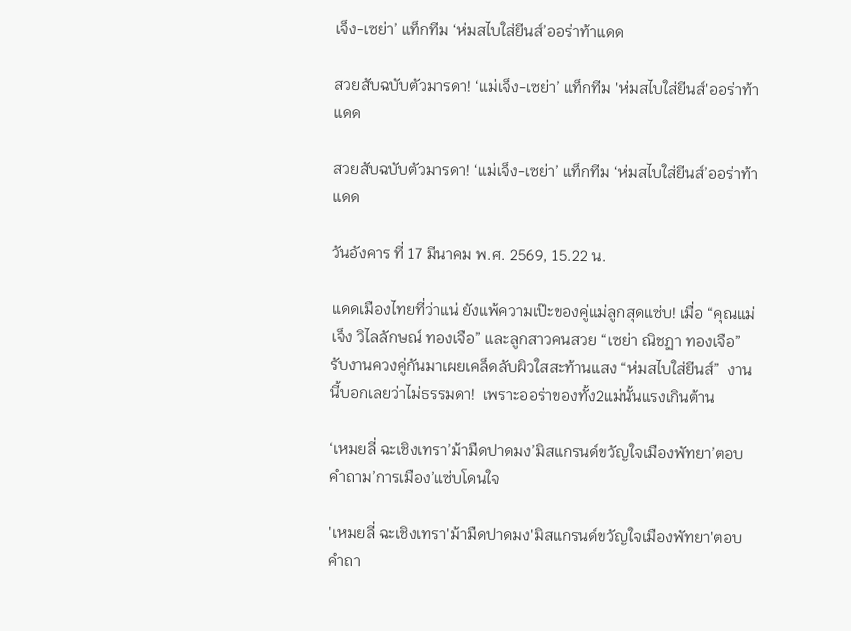เจ็ง-เซย่า’ แท็กทีม ‘ห่มสไบใส่ยีนส์’ออร่าท้าแดด

สวยสับฉบับตัวมารดา! ‘แม่เจ็ง-เซย่า’ แท็กทีม 'ห่มสไบใส่ยีนส์'ออร่าท้าแดด

สวยสับฉบับตัวมารดา! ‘แม่เจ็ง-เซย่า’ แท็กทีม ‘ห่มสไบใส่ยีนส์’ออร่าท้าแดด

วันอังคาร ที่ 17 มีนาคม พ.ศ. 2569, 15.22 น.

แดดเมืองไทยที่ว่าแน่ ยังแพ้ความเป๊ะของคู่แม่ลูกสุดแซ่บ! เมื่อ “คุณแม่เจ็ง วิไลลักษณ์ ทองเจือ” และลูกสาวคนสวย “เซย่า ณิชฏา ทองเจือ” รับงานควงคู่กันมาเผยเคล็ดลับผิวใสสะท้านแสง “ห่มสไบใส่ยีนส์”  งานนี้บอกเลยว่าไม่ธรรมดา!  เพราะออร่าของทั้ง2แม่นั้นแรงเกินต้าน

‘เหมยลี่ ฉะเชิงเทรา’ม้ามืดปาดมง’มิสแกรนด์ขวัญใจเมืองพัทยา’ตอบคำถาม’การเมือง’แซ่บโดนใจ

'เหมยลี่ ฉะเชิงเทรา'ม้ามืดปาดมง'มิสแกรนด์ขวัญใจเมืองพัทยา'ตอบคำถา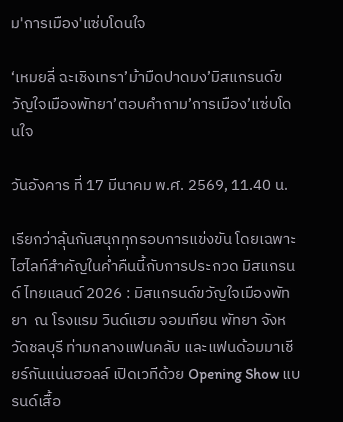ม'การเมือง'แซ่บโดนใจ

‘เหมยลี่ ฉะเชิงเทรา’ม้ามืดปาดมง’มิสแกรนด์ขวัญใจเมืองพัทยา’ตอบคำถาม’การเมือง’แซ่บโดนใจ

วันอังคาร ที่ 17 มีนาคม พ.ศ. 2569, 11.40 น.

เรียกว่าลุ้นกันสนุกทุกรอบการแข่งขัน โดยเฉพาะไฮไลท์สำคัญในค่ำคืนนี้กับการประกวด มิสแกรนด์ ไทยแลนด์ 2026 : มิสแกรนด์ขวัญใจเมืองพัทยา  ณ โรงแรม วินด์แฮม จอมเทียน พัทยา จังหวัดชลบุรี ท่ามกลางแฟนคลับ และแฟนด้อมมาเชียร์กันแน่นฮอลล์ เปิดเวทีด้วย Opening Show แบรนด์เสื้อ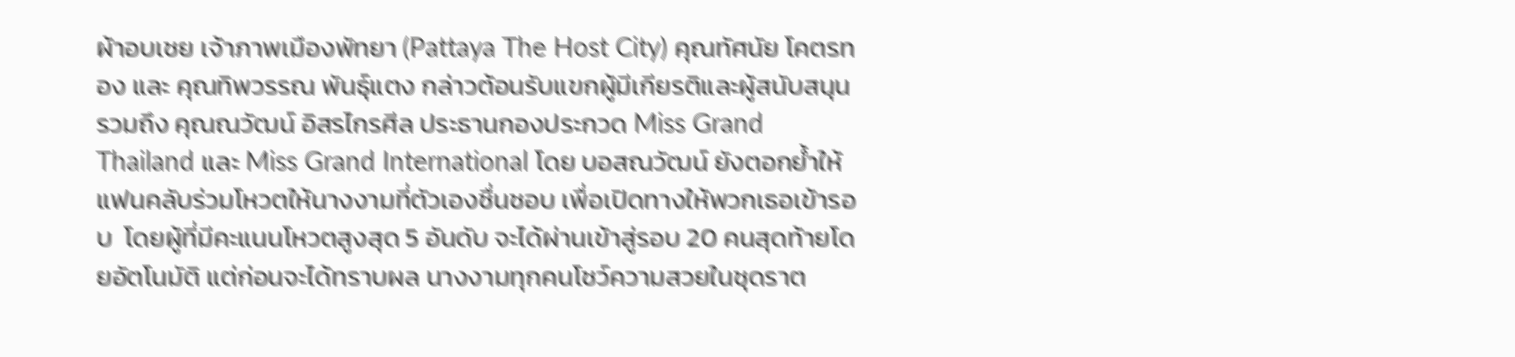ผ้าอบเชย เจ้าภาพเมืองพัทยา (Pattaya The Host City) คุณทัศนัย โคตรทอง และ คุณทิพวรรณ พันธุ์แตง กล่าวต้อนรับแขกผู้มีเกียรติและผู้สนับสนุน รวมถึง คุณณวัฒน์ อิสรไกรศีล ประธานกองประกวด Miss Grand Thailand และ Miss Grand International โดย บอสณวัฒน์ ยังตอกย้ำให้แฟนคลับร่วมโหวตให้นางงามที่ตัวเองชื่นชอบ เพื่อเปิดทางให้พวกเธอเข้ารอบ  โดยผู้ที่มีคะแนนโหวตสูงสุด 5 อันดับ จะได้ผ่านเข้าสู่รอบ 20 คนสุดท้ายโดยอัตโนมัติ แต่ก่อนจะได้ทราบผล นางงามทุกคนโชว์ความสวยในชุดราต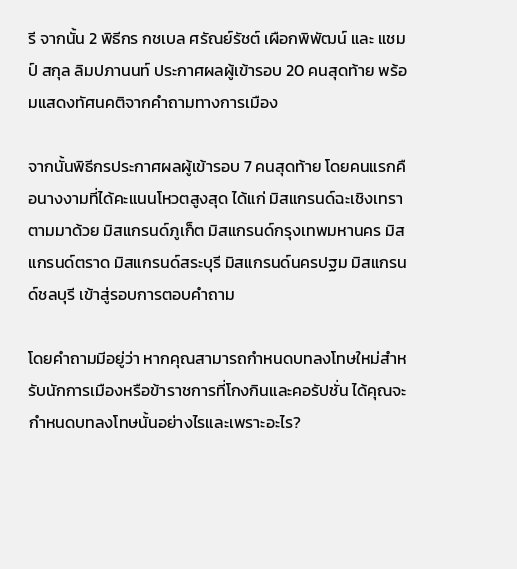รี จากนั้น 2 พิธีกร กชเบล ศรัณย์รัชต์ เผือกพิพัฒน์ และ แชมป์ สกุล ลิมปภานนท์ ประกาศผลผู้เข้ารอบ 20 คนสุดท้าย พร้อมแสดงทัศนคติจากคำถามทางการเมือง

จากนั้นพิธีกรประกาศผลผู้เข้ารอบ 7 คนสุดท้าย โดยคนแรกคือนางงามที่ได้คะแนนโหวตสูงสุด ได้แก่ มิสแกรนด์ฉะเชิงเทรา ตามมาด้วย มิสแกรนด์ภูเก็ต มิสแกรนด์กรุงเทพมหานคร มิสแกรนด์ตราด มิสแกรนด์สระบุรี มิสแกรนด์นครปฐม มิสแกรนด์ชลบุรี เข้าสู่รอบการตอบคำถาม

โดยคำถามมีอยู่ว่า หากคุณสามารถกำหนดบทลงโทษใหม่สำหรับนักการเมืองหรือข้าราชการที่โกงกินและคอรัปชั่น ได้คุณจะกำหนดบทลงโทษนั้นอย่างไรและเพราะอะไร?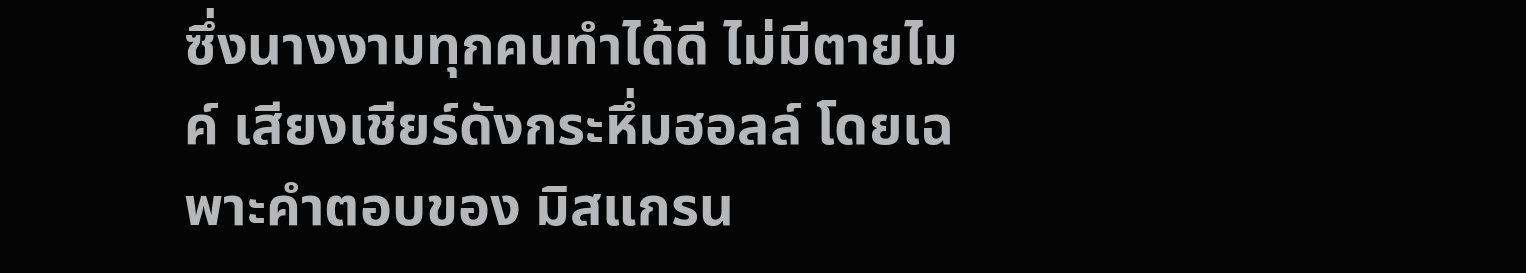ซึ่งนางงามทุกคนทำได้ดี ไม่มีตายไมค์ เสียงเชียร์ดังกระหึ่มฮอลล์ โดยเฉพาะคำตอบของ มิสแกรน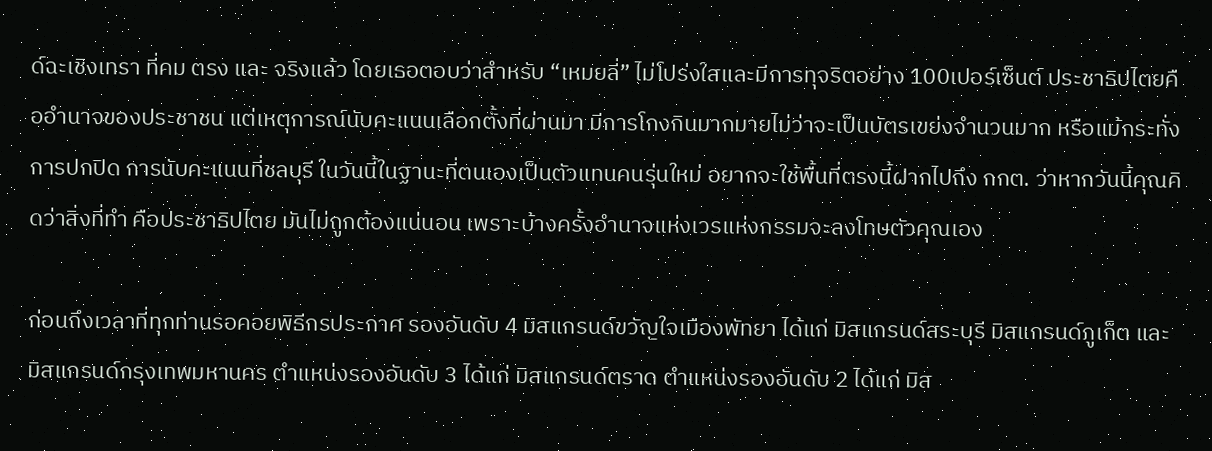ด์ฉะเชิงเทรา ที่คม ตรง และ จริงแล้ว โดยเธอตอบว่าสำหรับ “เหมยลี่” ไม่โปร่งใสและมีการทุจริตอย่าง 100เปอร์เซ็นต์ ประชาธิปไตยคืออำนาจของประชาชน แต่เหตุการณ์นับคะแนนเลือกตั้งที่ผ่านมา มีการโกงกินมากมายไม่ว่าจะเป็นบัตรเขย่งจำนวนมาก หรือแม้กระทั่งการปกปิด การนับคะแนนที่ชลบุรี ในวันนี้ในฐานะที่ตนเองเป็นตัวแทนคนรุ่นใหม่ อยากจะใช้พื้นที่ตรงนี้ฝากไปถึง กกต. ว่าหากวันนี้คุณคิดว่าสิ่งที่ทำ คือประชาธิปไตย มันไม่ถูกต้องแน่นอน เพราะบ้างครั้งอำนาจแห่งเวรแห่งกรรมจะลงโทษตัวคุณเอง

ก่อนถึงเวลาที่ทุกท่านรอคอยพิธีกรประกาศ รองอันดับ 4 มิสแกรนด์ขวัญใจเมืองพัทยา ได้แก่ มิสแกรนด์สระบุรี มิสแกรนด์ภูเก็ต และมิสแกรนด์กรุงเทพมหานคร ตำแหน่งรองอันดับ 3 ได้แก่ มิสแกรนด์ตราด ตำแหน่งรองอันดับ 2 ได้แก่ มิส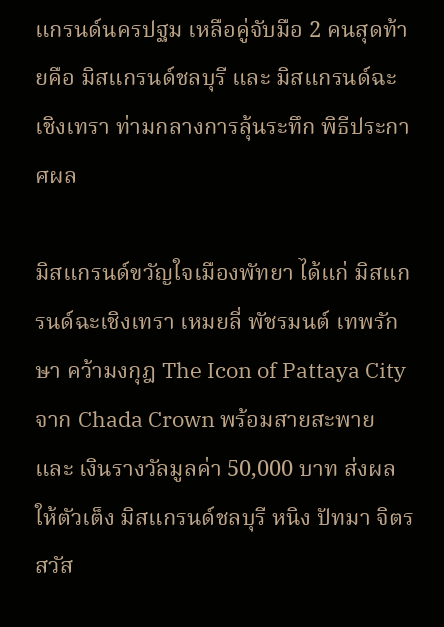แกรนด์นครปฐม เหลือคู่จับมือ 2 คนสุดท้ายคือ มิสแกรนด์ชลบุรี และ มิสแกรนด์ฉะเชิงเทรา ท่ามกลางการลุ้นระทึก พิธีประกาศผล

มิสแกรนด์ขวัญใจเมืองพัทยา ได้แก่ มิสแกรนด์ฉะเชิงเทรา เหมยลี่ พัชรมนต์ เทพรักษา คว้ามงกุฎ The Icon of Pattaya City จาก Chada Crown พร้อมสายสะพาย และ เงินรางวัลมูลค่า 50,000 บาท ส่งผลให้ตัวเต็ง มิสแกรนด์ชลบุรี หนิง ปัทมา จิตรสวัส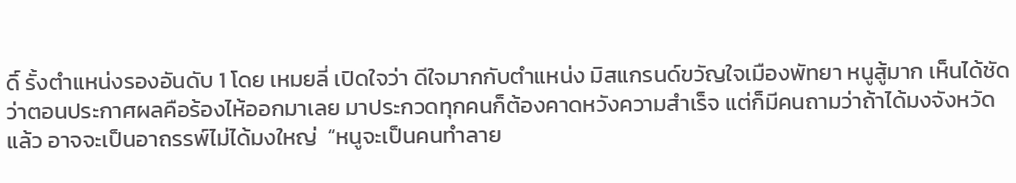ดิ์ รั้งตำแหน่งรองอันดับ 1 โดย เหมยลี่ เปิดใจว่า ดีใจมากกับตำแหน่ง มิสแกรนด์ขวัญใจเมืองพัทยา หนูสู้มาก เห็นได้ชัดว่าตอนประกาศผลคือร้องไห้ออกมาเลย มาประกวดทุกคนก็ต้องคาดหวังความสำเร็จ แต่ก็มีคนถามว่าถ้าได้มงจังหวัดแล้ว อาจจะเป็นอาถรรพ์ไม่ได้มงใหญ่  “หนูจะเป็นคนทำลาย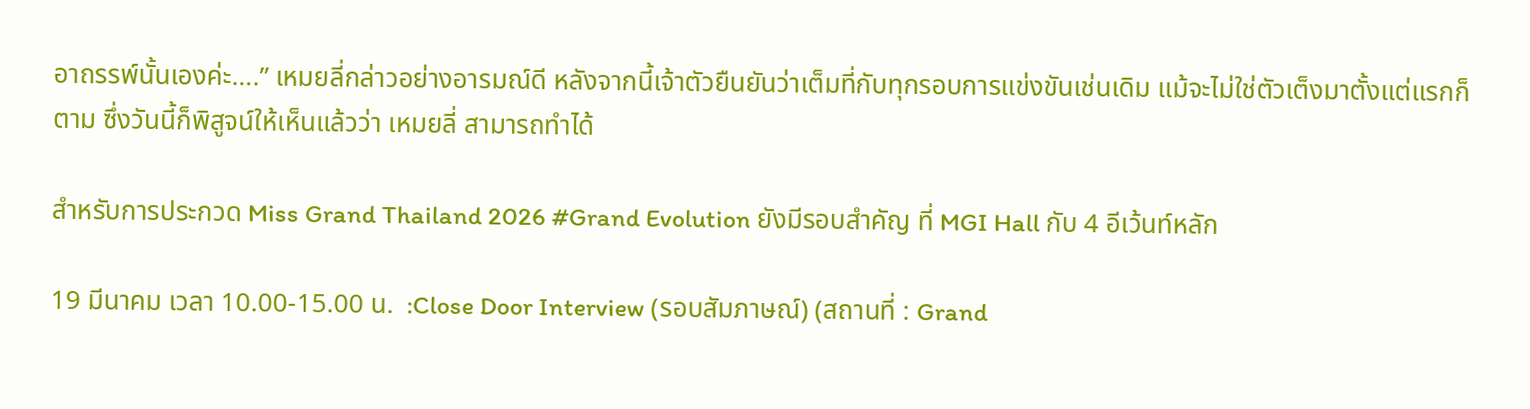อาถรรพ์นั้นเองค่ะ….” เหมยลี่กล่าวอย่างอารมณ์ดี หลังจากนี้เจ้าตัวยืนยันว่าเต็มที่กับทุกรอบการแข่งขันเช่นเดิม แม้จะไม่ใช่ตัวเต็งมาตั้งแต่แรกก็ตาม ซึ่งวันนี้ก็พิสูจน์ให้เห็นแล้วว่า เหมยลี่ สามารถทำได้

สำหรับการประกวด Miss Grand Thailand 2026 #Grand Evolution ยังมีรอบสำคัญ ที่ MGI Hall กับ 4 อีเว้นท์หลัก

19 มีนาคม เวลา 10.00-15.00 น.  :Close Door Interview (รอบสัมภาษณ์) (สถานที่ : Grand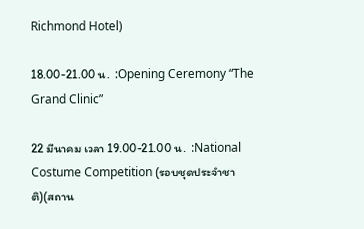Richmond Hotel)

18.00-21.00 น.  :Opening Ceremony “The Grand Clinic”

22 มีนาคม เวลา 19.00-21.00 น.  :National Costume Competition (รอบชุดประจำชาติ)(สถาน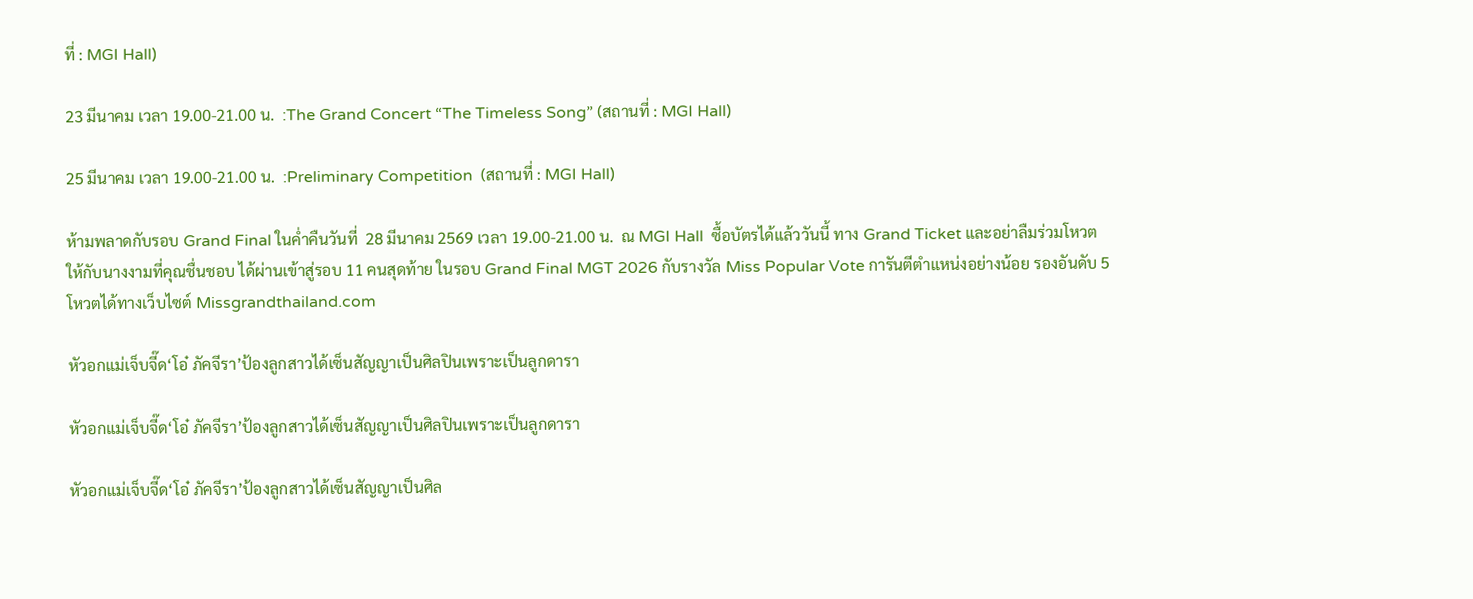ที่ : MGI Hall)

23 มีนาคม เวลา 19.00-21.00 น.  :The Grand Concert “The Timeless Song” (สถานที่ : MGI Hall)

25 มีนาคม เวลา 19.00-21.00 น.  :Preliminary Competition  (สถานที่ : MGI Hall)

ห้ามพลาดกับรอบ Grand Final ในค่ำคืนวันที่  28 มีนาคม 2569 เวลา 19.00-21.00 น.  ณ MGI Hall  ซื้อบัตรได้แล้ววันนี้ ทาง Grand Ticket และอย่าลืมร่วมโหวตให้กับนางงามที่คุณชื่นชอบ ได้ผ่านเข้าสู่รอบ 11 คนสุดท้าย ในรอบ Grand Final MGT 2026 กับรางวัล Miss Popular Vote การันตีตำแหน่งอย่างน้อย รองอันดับ 5 โหวตได้ทางเว็บไซต์ Missgrandthailand.com

หัวอกแม่เจ็บจี๊ด‘โอ๋ ภัคจีรา’ป้องลูกสาวได้เซ็นสัญญาเป็นศิลปินเพราะเป็นลูกดารา

หัวอกแม่เจ็บจี๊ด‘โอ๋ ภัคจีรา’ป้องลูกสาวได้เซ็นสัญญาเป็นศิลปินเพราะเป็นลูกดารา

หัวอกแม่เจ็บจี๊ด‘โอ๋ ภัคจีรา’ป้องลูกสาวได้เซ็นสัญญาเป็นศิล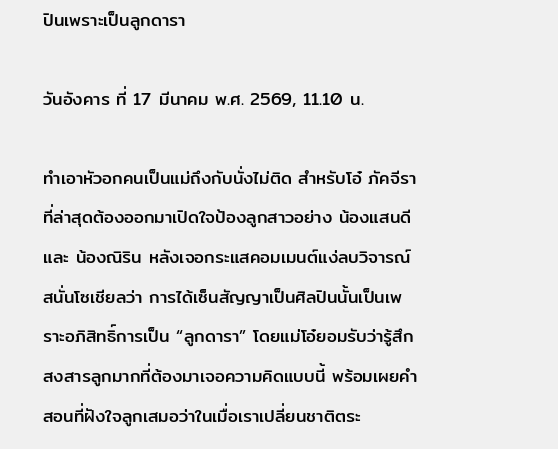ปินเพราะเป็นลูกดารา

วันอังคาร ที่ 17 มีนาคม พ.ศ. 2569, 11.10 น.

ทำเอาหัวอกคนเป็นแม่ถึงกับนั่งไม่ติด สำหรับโอ๋ ภัคจีราที่ล่าสุดต้องออกมาเปิดใจป้องลูกสาวอย่าง น้องแสนดี และ น้องณิริน หลังเจอกระแสคอมเมนต์แง่ลบวิจารณ์สนั่นโซเชียลว่า การได้เซ็นสัญญาเป็นศิลปินนั้นเป็นเพราะอภิสิทธิ์การเป็น “ลูกดารา” โดยแม่โอ๋ยอมรับว่ารู้สึกสงสารลูกมากที่ต้องมาเจอความคิดแบบนี้ พร้อมเผยคำสอนที่ฝังใจลูกเสมอว่าในเมื่อเราเปลี่ยนชาติตระ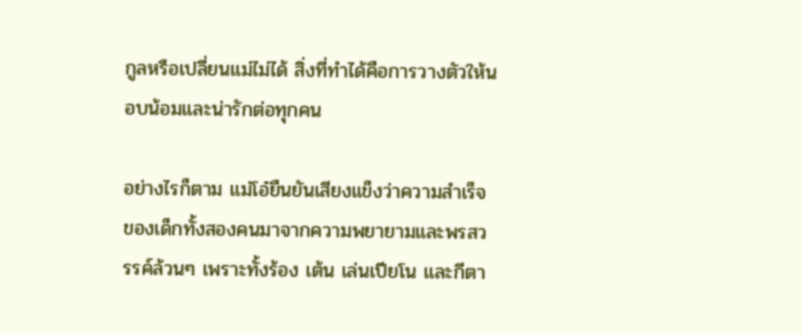กูลหรือเปลี่ยนแม่ไม่ได้ สิ่งที่ทำได้คือการวางตัวให้นอบน้อมและน่ารักต่อทุกคน

อย่างไรก็ตาม แม่โอ๋ยืนยันเสียงแข็งว่าความสำเร็จของเด็กทั้งสองคนมาจากความพยายามและพรสวรรค์ล้วนๆ เพราะทั้งร้อง เต้น เล่นเปียโน และกีตา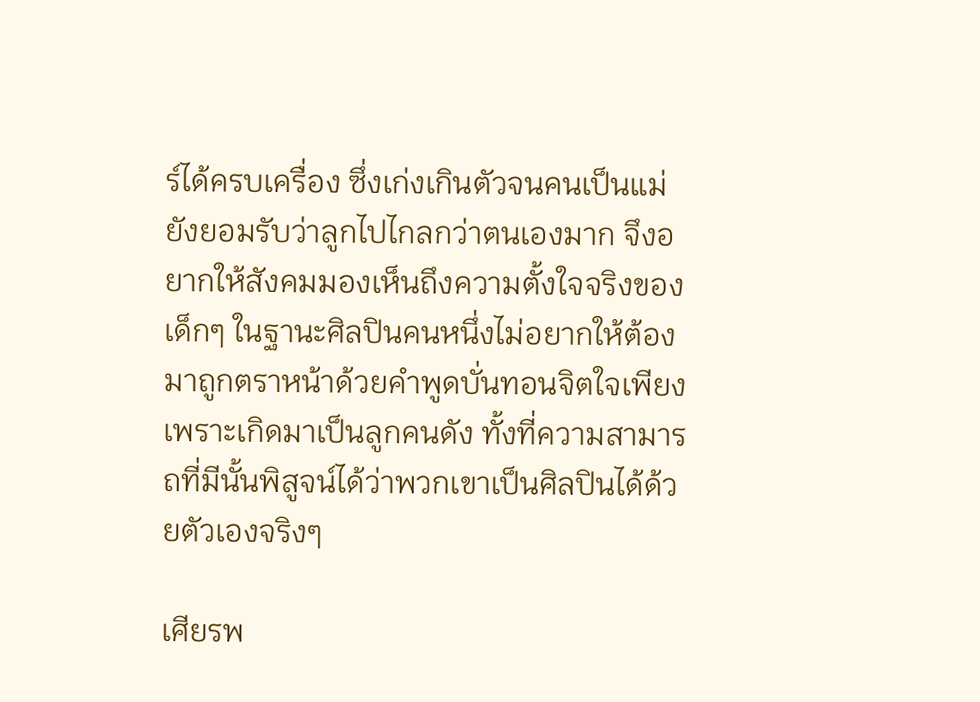ร์ได้ครบเครื่อง ซึ่งเก่งเกินตัวจนคนเป็นแม่ยังยอมรับว่าลูกไปไกลกว่าตนเองมาก จึงอยากให้สังคมมองเห็นถึงความตั้งใจจริงของเด็กๆ ในฐานะศิลปินคนหนึ่งไม่อยากให้ต้องมาถูกตราหน้าด้วยคำพูดบั่นทอนจิตใจเพียงเพราะเกิดมาเป็นลูกคนดัง ทั้งที่ความสามารถที่มีนั้นพิสูจน์ได้ว่าพวกเขาเป็นศิลปินได้ด้วยตัวเองจริงๆ

เศียรพ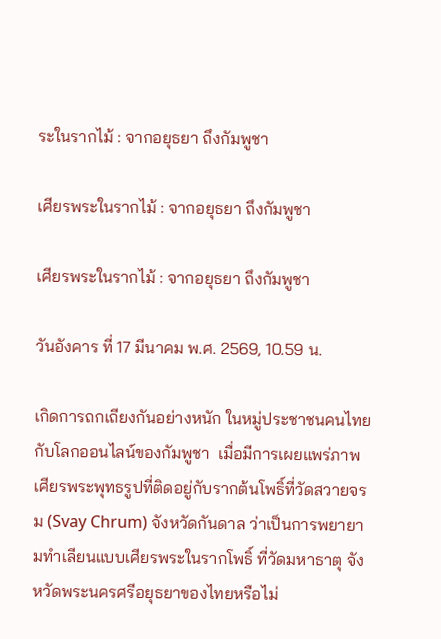ระในรากไม้ : จากอยุธยา ถึงกัมพูชา

เศียรพระในรากไม้ : จากอยุธยา ถึงกัมพูชา

เศียรพระในรากไม้ : จากอยุธยา ถึงกัมพูชา

วันอังคาร ที่ 17 มีนาคม พ.ศ. 2569, 10.59 น.

เกิดการถกเถียงกันอย่างหนัก ในหมู่ประชาชนคนไทยกับโลกออนไลน์ของกัมพูชา  เมื่อมีการเผยแพร่ภาพเศียรพระพุทธรูปที่ติดอยู่กับรากต้นโพธิ์ที่วัดสวายจรม (Svay Chrum) จังหวัดกันดาล ว่าเป็นการพยายามทำเลียนแบบเศียรพระในรากโพธิ์ ที่วัดมหาธาตุ จังหวัดพระนครศรีอยุธยาของไทยหรือไม่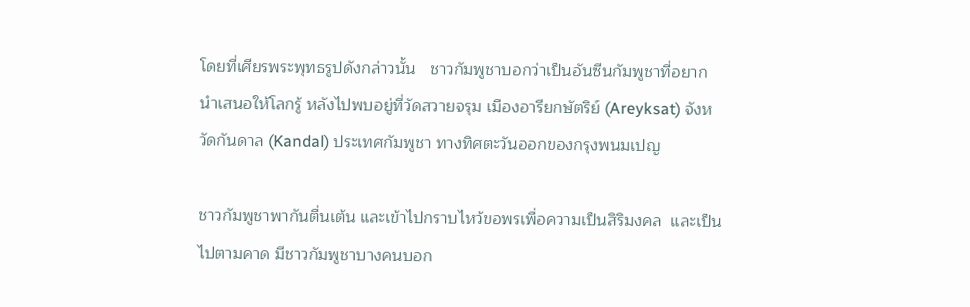โดยที่เศียรพระพุทธรูปดังกล่าวนั้น   ชาวกัมพูชาบอกว่าเป็นอันซีนกัมพูชาที่อยากนำเสนอให้โลกรู้ หลังไปพบอยู่ที่วัดสวายจรุม เมืองอารียกษัตริย์ (Areyksat) จังหวัดกันดาล (Kandal) ประเทศกัมพูชา ทางทิศตะวันออกของกรุงพนมเปญ

ชาวกัมพูชาพากันตื่นเต้น และเข้าไปกราบไหว้ขอพรเพื่อความเป็นสิริมงคล  และเป็นไปตามคาด มีชาวกัมพูชาบางคนบอก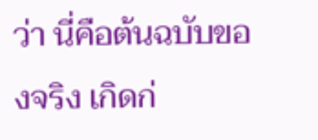ว่า นี่คือต้นฉบับของจริง เกิดก่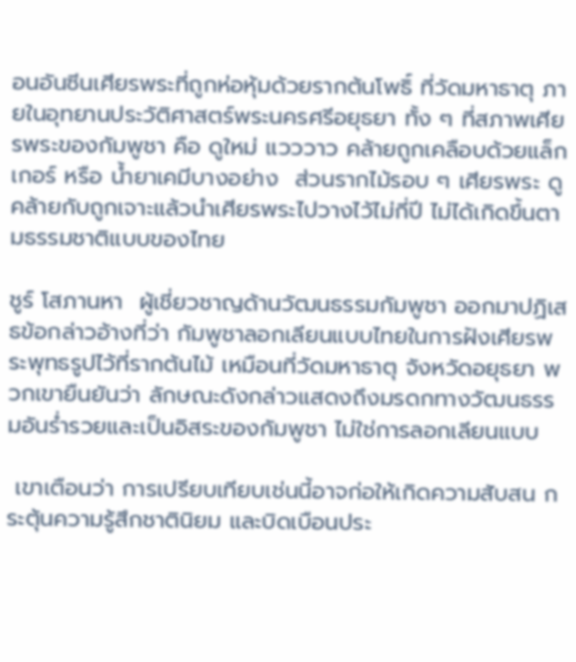อนอันซีนเศียรพระที่ถูกห่อหุ้มด้วยรากต้นโพธิ์ ที่วัดมหาธาตุ ภายในอุทยานประวัติศาสตร์พระนครศรีอยุธยา ทั้ง ๆ ที่สภาพเศียรพระของกัมพูชา คือ ดูใหม่ แวววาว คล้ายถูกเคลือบด้วยแล็กเกอร์ หรือ น้ำยาเคมีบางอย่าง  ส่วนรากไม้รอบ ๆ เศียรพระ ดูคล้ายกับถูกเจาะแล้วนำเศียรพระไปวางไว้ไม่กี่ปี ไม่ได้เกิดขึ้นตามธรรมชาติแบบของไทย

ชูร์ โสภานหา  ผู้เชี่ยวชาญด้านวัฒนธรรมกัมพูชา ออกมาปฏิเสธข้อกล่าวอ้างที่ว่า กัมพูชาลอกเลียนแบบไทยในการฝังเศียรพระพุทธรูปไว้ที่รากต้นไม้ เหมือนที่วัดมหาธาตุ จังหวัดอยุธยา พวกเขายืนยันว่า ลักษณะดังกล่าวแสดงถึงมรดกทางวัฒนธรรมอันร่ำรวยและเป็นอิสระของกัมพูชา ไม่ใช่การลอกเลียนแบบ

 เขาเตือนว่า การเปรียบเทียบเช่นนี้อาจก่อให้เกิดความสับสน กระตุ้นความรู้สึกชาตินิยม และบิดเบือนประ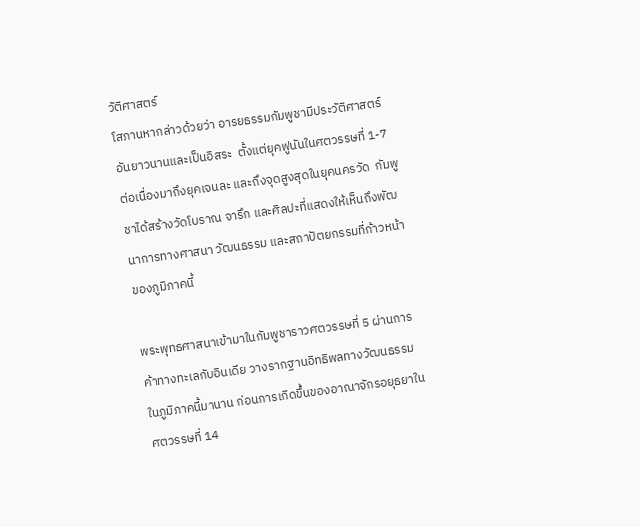วัติศาสตร์
โสภานหากล่าวด้วยว่า อารยธรรมกัมพูชามีประวัติศาสตร์อันยาวนานและเป็นอิสระ  ตั้งแต่ยุคฟูนันในศตวรรษที่ 1-7 ต่อเนื่องมาถึงยุคเจนละ และถึงจุดสูงสุดในยุคนครวัด  กัมพูชาได้สร้างวัดโบราณ จารึก และศิลปะที่แสดงให้เห็นถึงพัฒนาการทางศาสนา วัฒนธรรม และสถาปัตยกรรมที่ก้าวหน้าของภูมิภาคนี้

พระพุทธศาสนาเข้ามาในกัมพูชาราวศตวรรษที่ 5 ผ่านการค้าทางทะเลกับอินเดีย วางรากฐานอิทธิพลทางวัฒนธรรมในภูมิภาคนี้มานาน ก่อนการเกิดขึ้นของอาณาจักรอยุธยาในศตวรรษที่ 14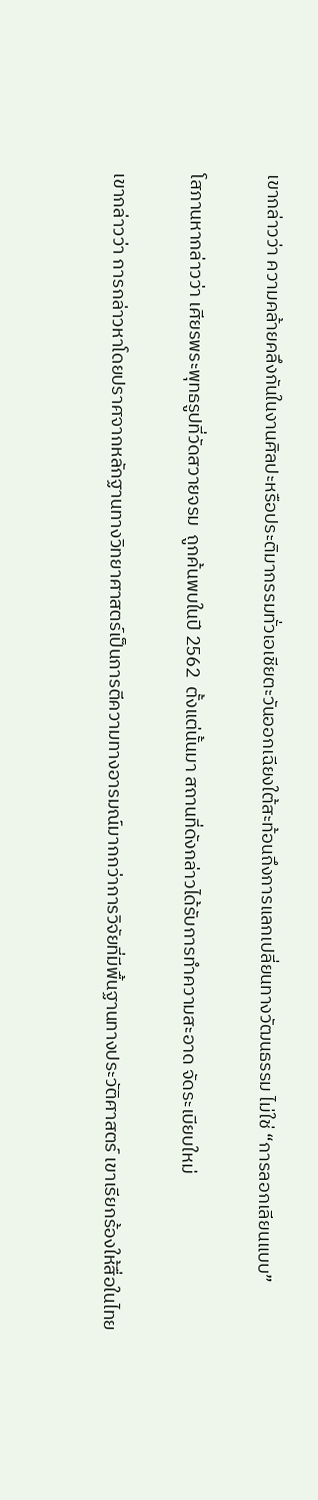เขากล่าวว่า ความคล้ายคลึงกันในงานศิลปะหรือประติมากรรมทั่วเอเชียตะวันออกเฉียงใต้สะท้อนถึงการแลกเปลี่ยนทางวัฒนธรรม ไม่ใช่ “การลอกเลียนแบบ”

โสภานหากล่าวว่า เศียรพระพุทธรูปที่วัดสวายจรม  ถูกค้นพบในปี 2562  ตั้งแต่นั้นมา สถานที่ดังกล่าวได้รับการทำความสะอาด จัดระเบียบใหม่

เขากล่าวว่า การกล่าวหาโดยปราศจากหลักฐานทางวิทยาศาสตร์เป็นการตีความทางอารมณ์มากกว่าการวิจัยที่มีพื้นฐานทางประวัติศาสตร์ เขาเรียกร้องให้สื่อในไทย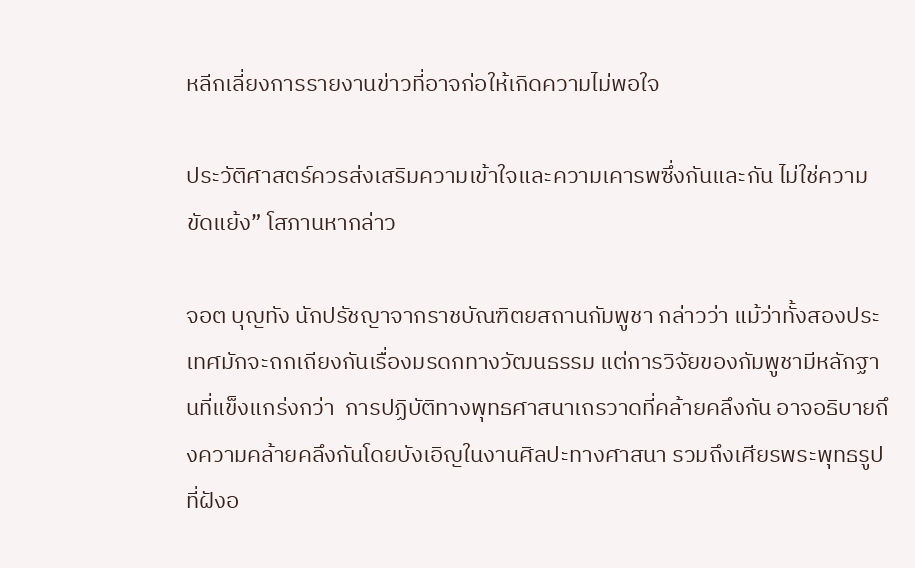หลีกเลี่ยงการรายงานข่าวที่อาจก่อให้เกิดความไม่พอใจ

ประวัติศาสตร์ควรส่งเสริมความเข้าใจและความเคารพซึ่งกันและกัน ไม่ใช่ความขัดแย้ง” โสภานหากล่าว

จอต บุญทัง นักปรัชญาจากราชบัณฑิตยสถานกัมพูชา กล่าวว่า แม้ว่าทั้งสองประเทศมักจะถกเถียงกันเรื่องมรดกทางวัฒนธรรม แต่การวิจัยของกัมพูชามีหลักฐานที่แข็งแกร่งกว่า  การปฏิบัติทางพุทธศาสนาเถรวาดที่คล้ายคลึงกัน อาจอธิบายถึงความคล้ายคลึงกันโดยบังเอิญในงานศิลปะทางศาสนา รวมถึงเศียรพระพุทธรูปที่ฝังอ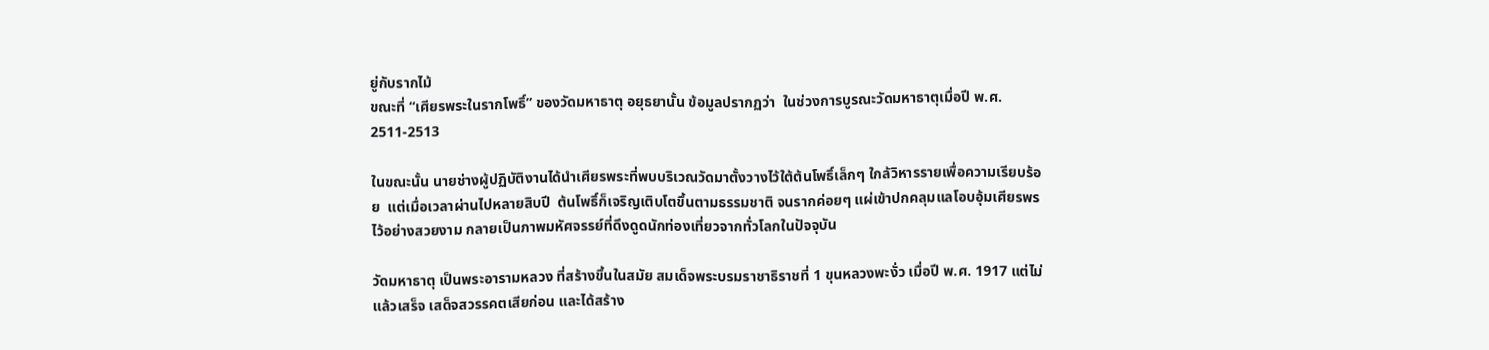ยู่กับรากไม้
ขณะที่ “เศียรพระในรากโพธิ์” ของวัดมหาธาตุ อยุธยานั้น ข้อมูลปรากฏว่า  ในช่วงการบูรณะวัดมหาธาตุเมื่อปี พ.ศ. 2511-2513

ในขณะนั้น นายช่างผู้ปฏิบัติงานได้นำเศียรพระที่พบบริเวณวัดมาตั้งวางไว้ใต้ต้นโพธิ์เล็กๆ ใกล้วิหารรายเพื่อความเรียบร้อย  แต่เมื่อเวลาผ่านไปหลายสิบปี  ต้นโพธิ์ก็เจริญเติบโตขึ้นตามธรรมชาติ จนรากค่อยๆ แผ่เข้าปกคลุมแลโอบอุ้มเศียรพรไว้อย่างสวยงาม กลายเป็นภาพมหัศจรรย์ที่ดึงดูดนักท่องเที่ยวจากทั่วโลกในปัจจุบัน

วัดมหาธาตุ เป็นพระอารามหลวง ที่สร้างขึ้นในสมัย สมเด็จพระบรมราชาธิราชที่ 1 ขุนหลวงพะงั่ว เมื่อปี พ.ศ. 1917 แต่ไม่แล้วเสร็จ เสด็จสวรรคตเสียก่อน และได้สร้าง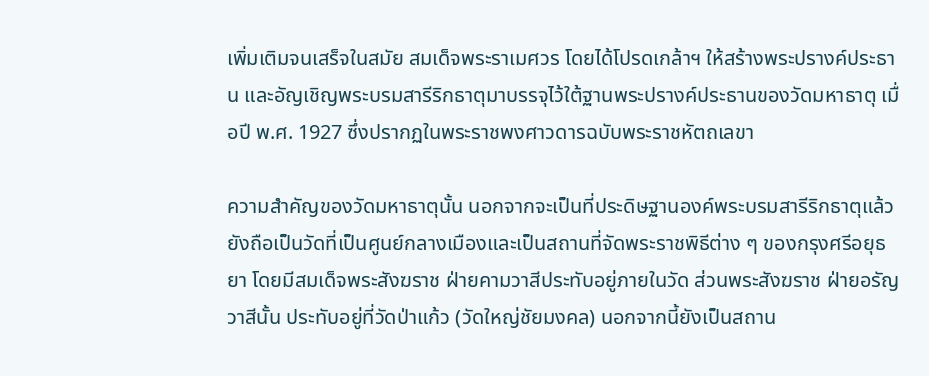เพิ่มเติมจนเสร็จในสมัย สมเด็จพระราเมศวร โดยได้โปรดเกล้าฯ ให้สร้างพระปรางค์ประธาน และอัญเชิญพระบรมสารีริกธาตุมาบรรจุไว้ใต้ฐานพระปรางค์ประธานของวัดมหาธาตุ เมื่อปี พ.ศ. 1927 ซึ่งปรากฏในพระราชพงศาวดารฉบับพระราชหัตถเลขา

ความสำคัญของวัดมหาธาตุนั้น นอกจากจะเป็นที่ประดิษฐานองค์พระบรมสารีริกธาตุแล้ว ยังถือเป็นวัดที่เป็นศูนย์กลางเมืองและเป็นสถานที่จัดพระราชพิธีต่าง ๆ ของกรุงศรีอยุธยา โดยมีสมเด็จพระสังฆราช ฝ่ายคามวาสีประทับอยู่ภายในวัด ส่วนพระสังฆราช ฝ่ายอรัญวาสีนั้น ประทับอยู่ที่วัดป่าแก้ว (วัดใหญ่ชัยมงคล) นอกจากนี้ยังเป็นสถาน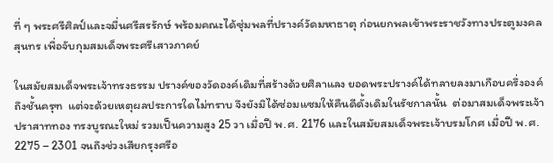ที่ ๆ พระศรีศิลป์และจมื่นศรีสรรักษ์ พร้อมคณะได้ซุ่มพลที่ปรางค์วัดมหาธาตุ ก่อนยกพลเข้าพระราชวังทางประตูมงคลสุนทร เพื่อจับกุมสมเด็จพระศรีเสาวภาคย์

ในสมัยสมเด็จพระเจ้าทรงธรรม ปรางค์ของวัดองค์เดิมที่สร้างด้วยศิลาแลง ยอดพระปรางค์ได้ทลายลงมาเกือบครึ่งองค์ถึงชั้นครุฑ  แต่จะด้วยเหตุผลประการใดไม่ทราบ จึงยังมิได้ซ่อมแซมให้คืนดีดั้งเดิมในรัชกาลนั้น  ต่อมาสมเด็จพระเจ้าปราสาททอง ทรงบูรณะใหม่ รวมเป็นความสูง 25 วา เมื่อปี พ.ศ. 2176 และในสมัยสมเด็จพระเจ้าบรมโกศ เมื่อปี พ.ศ. 2275 – 2301 จนถึงช่วงเสียกรุงศรีอ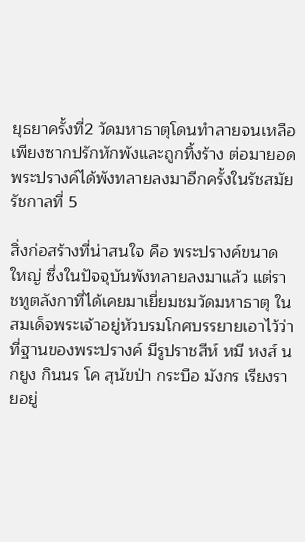ยุธยาครั้งที่2 วัดมหาธาตุโดนทำลายจนเหลือเพียงซากปรักหักพังและถูกทิ้งร้าง ต่อมายอดพระปรางค์ได้พังทลายลงมาอีกครั้งในรัชสมัยรัชกาลที่ 5

สิ่งก่อสร้างที่น่าสนใจ คือ พระปรางค์ขนาดใหญ่ ซึ่งในปัจจุบันพังทลายลงมาแล้ว แต่ราชทูตลังกาที่ได้เคยมาเยี่ยมชมวัดมหาธาตุ ในสมเด็จพระเจ้าอยู่หัวบรมโกศบรรยายเอาไว้ว่า ที่ฐานของพระปรางค์ มีรูปราชสีห์ หมี หงส์ นกยูง กินนร โค สุนัขป่า กระบือ มังกร เรียงรายอยู่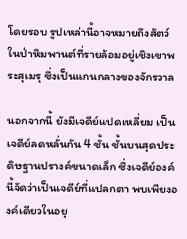โดยรอบ รูปเหล่านี้อาจหมายถึงสัตว์ในป่าหิมพานต์ที่รายล้อมอยู่เชิงเขาพระสุเมรุ ซึ่งเป็นแกนกลางของจักรวาล

นอกจากนี้ ยังมีเจดีย์แปดเหลี่ยม เป็นเจดีย์ลดหลั่นกัน 4 ชั้น ชั้นบนสุดประดิษฐานปรางค์ขนาดเล็ก ซึ่งเจดีย์องค์นี้จัดว่าเป็นเจดีย์ที่แปลกตา พบเพียงองค์เดียวในอยุ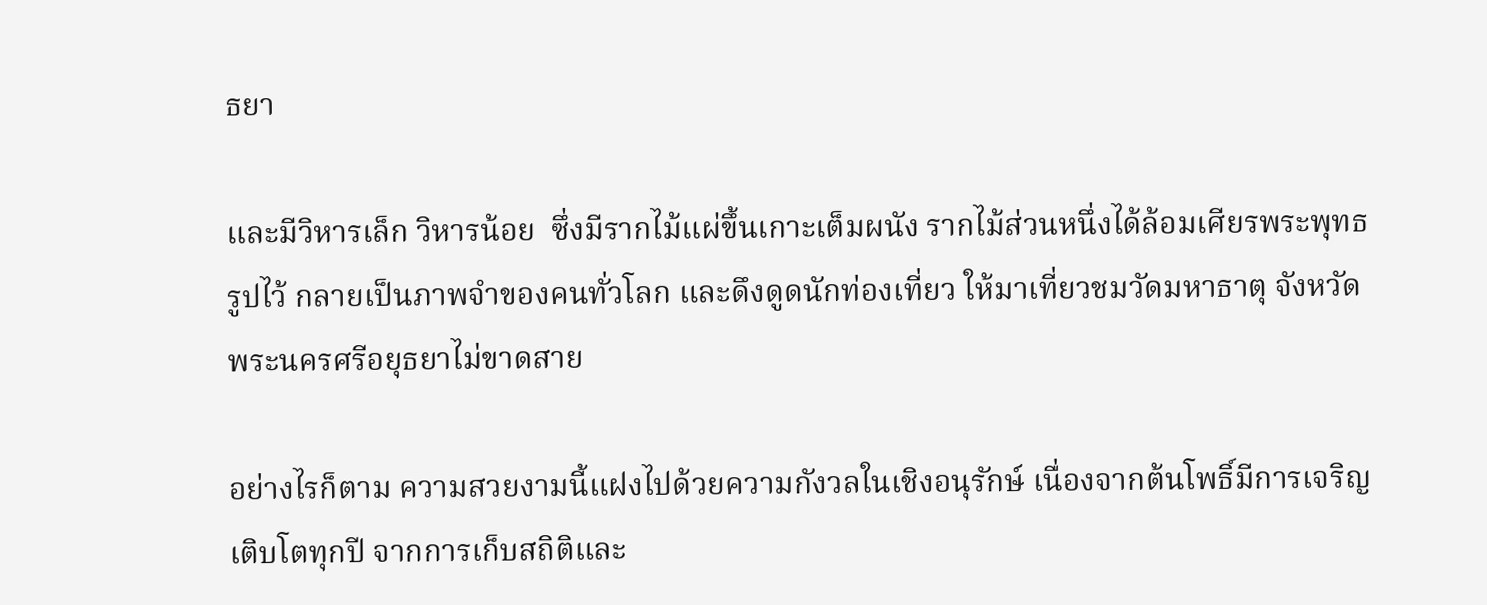ธยา

และมีวิหารเล็ก วิหารน้อย  ซึ่งมีรากไม้แผ่ขึ้นเกาะเต็มผนัง รากไม้ส่วนหนึ่งได้ล้อมเศียรพระพุทธรูปไว้ กลายเป็นภาพจำของคนทั่วโลก และดึงดูดนักท่องเที่ยว ให้มาเที่ยวชมวัดมหาธาตุ จังหวัดพระนครศรีอยุธยาไม่ขาดสาย

อย่างไรก็ตาม ความสวยงามนี้แฝงไปด้วยความกังวลในเชิงอนุรักษ์ เนื่องจากต้นโพธิ์มีการเจริญเติบโตทุกปี จากการเก็บสถิติและ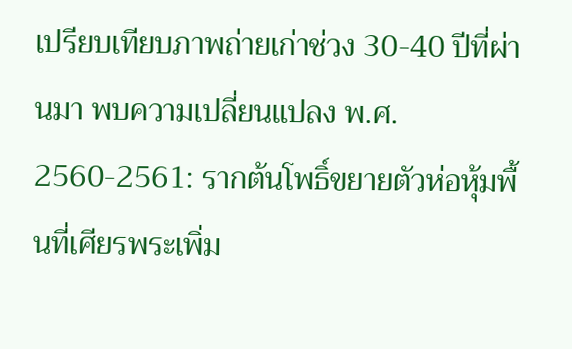เปรียบเทียบภาพถ่ายเก่าช่วง 30-40 ปีที่ผ่านมา พบความเปลี่ยนแปลง พ.ศ. 2560-2561: รากต้นโพธิ์ขยายตัวห่อหุ้มพื้นที่เศียรพระเพิ่ม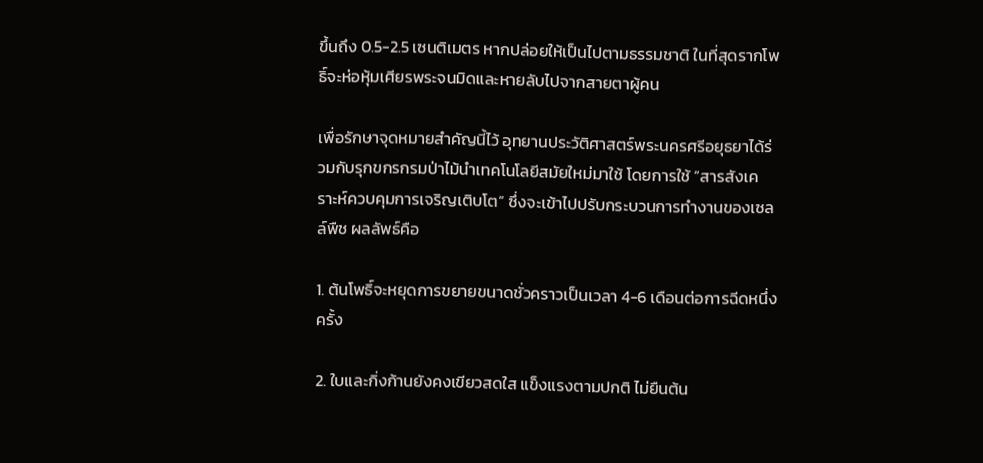ขึ้นถึง 0.5-2.5 เซนติเมตร หากปล่อยให้เป็นไปตามธรรมชาติ ในที่สุดรากโพธิ์จะห่อหุ้มเศียรพระจนมิดและหายลับไปจากสายตาผู้คน

เพื่อรักษาจุดหมายสำคัญนี้ไว้ อุทยานประวัติศาสตร์พระนครศรีอยุธยาได้ร่วมกับรุกขกรกรมป่าไม้นำเทคโนโลยีสมัยใหม่มาใช้ โดยการใช้ “สารสังเคราะห์ควบคุมการเจริญเติบโต” ซึ่งจะเข้าไปปรับกระบวนการทำงานของเซลล์พืช ผลลัพธ์คือ

1. ต้นโพธิ์จะหยุดการขยายขนาดชั่วคราวเป็นเวลา 4-6 เดือนต่อการฉีดหนึ่งครั้ง

2. ใบและกิ่งก้านยังคงเขียวสดใส แข็งแรงตามปกติ ไม่ยืนต้น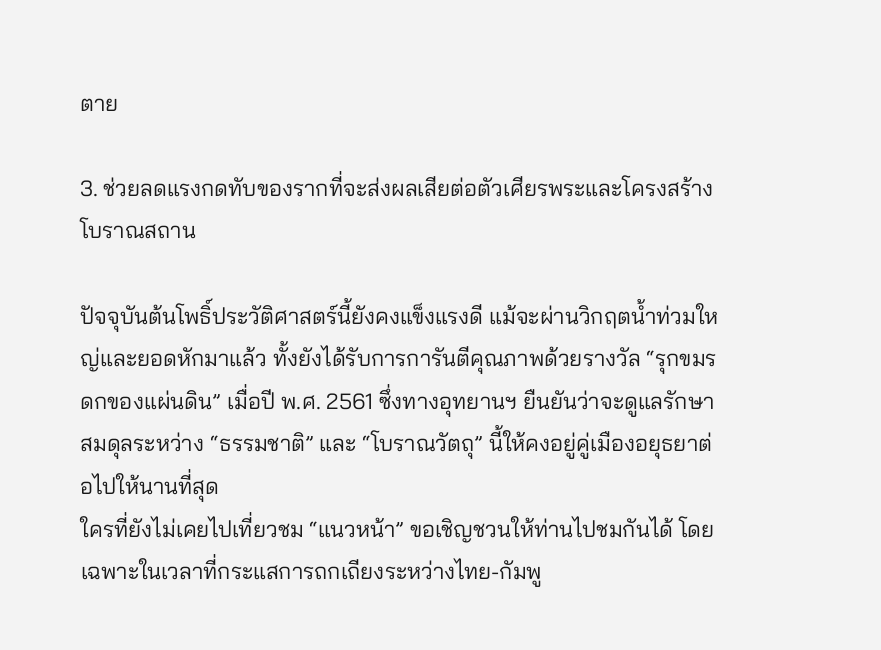ตาย

3. ช่วยลดแรงกดทับของรากที่จะส่งผลเสียต่อตัวเศียรพระและโครงสร้างโบราณสถาน

ปัจจุบันต้นโพธิ์ประวัติศาสตร์นี้ยังคงแข็งแรงดี แม้จะผ่านวิกฤตน้ำท่วมใหญ่และยอดหักมาแล้ว ทั้งยังได้รับการการันตีคุณภาพด้วยรางวัล “รุกขมรดกของแผ่นดิน” เมื่อปี พ.ศ. 2561 ซึ่งทางอุทยานฯ ยืนยันว่าจะดูแลรักษาสมดุลระหว่าง “ธรรมชาติ” และ “โบราณวัตถุ” นี้ให้คงอยู่คู่เมืองอยุธยาต่อไปให้นานที่สุด
ใครที่ยังไม่เคยไปเที่ยวชม “แนวหน้า” ขอเชิญชวนให้ท่านไปชมกันได้ โดยเฉพาะในเวลาที่กระแสการถกเถียงระหว่างไทย-กัมพู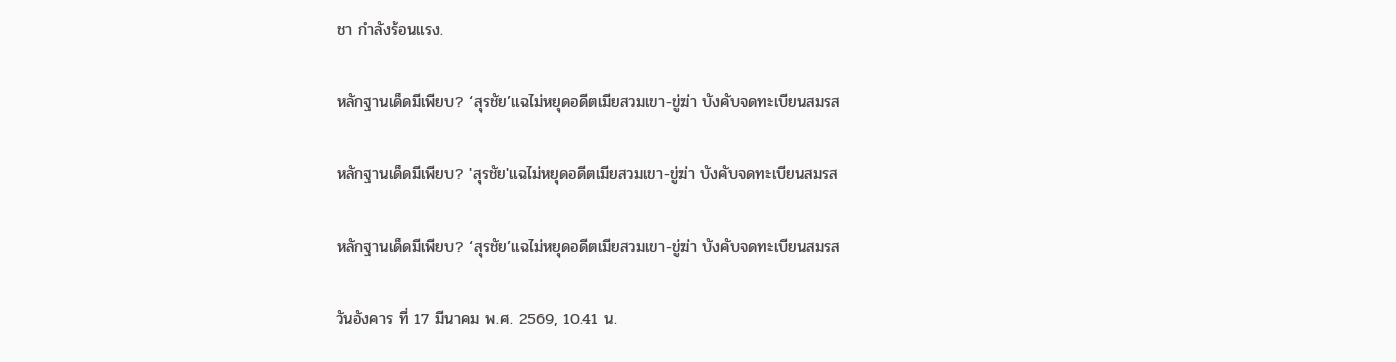ชา กำลังร้อนแรง.

หลักฐานเด็ดมีเพียบ? ‘สุรชัย’แฉไม่หยุดอดีตเมียสวมเขา-ขู่ฆ่า บังคับจดทะเบียนสมรส

หลักฐานเด็ดมีเพียบ? 'สุรชัย'แฉไม่หยุดอดีตเมียสวมเขา-ขู่ฆ่า บังคับจดทะเบียนสมรส

หลักฐานเด็ดมีเพียบ? ‘สุรชัย’แฉไม่หยุดอดีตเมียสวมเขา-ขู่ฆ่า บังคับจดทะเบียนสมรส

วันอังคาร ที่ 17 มีนาคม พ.ศ. 2569, 10.41 น.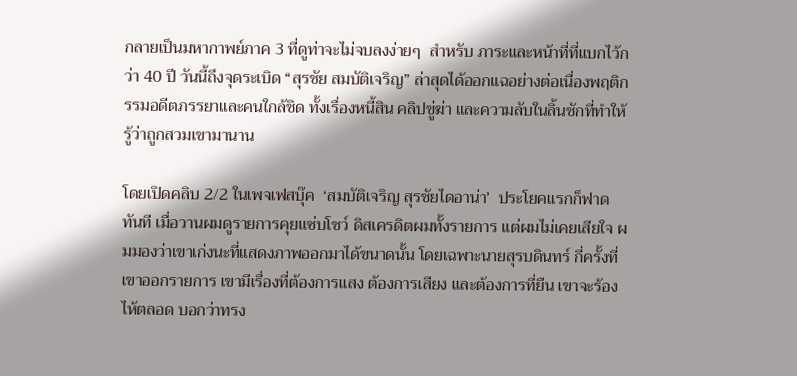กลายเป็นมหากาพย์ภาค 3 ที่ดูท่าจะไม่จบลงง่ายๆ  สำหรับ ภาระและหน้าที่ที่แบกไว้กว่า 40 ปี วันนี้ถึงจุดระเบิด “สุรชัย สมบัติเจริญ” ล่าสุดได้ออกแฉอย่างต่อเนื่องพฤติกรรมอดีตภรรยาและคนใกล้ชิด ทั้งเรื่องหนี้สิน คลิปขู่ฆ่า และความลับในลิ้นชักที่ทำให้รู้ว่าถูกสวมเขามานาน

โดยเปิดคลิบ 2/2 ในเพจเฟสบุ๊ค  ‘สมบัติเจริญ สุรชัยไดอาน่า’  ประโยคแรกก็ฟาดทันที เมื่อวานผมดูรายการคุยแซ่บโชว์ ดิสเครดิตผมทั้งรายการ แต่ผมไม่เคยเสียใจ ผมมองว่าเขาเก่งนะที่แสดงภาพออกมาได้ขนาดนั้น โดยเฉพาะนายสุรบดินทร์ กี่ครั้งที่เขาออกรายการ เขามีเรื่องที่ต้องการแสง ต้องการเสียง และต้องการที่ยืน เขาจะร้องไห้ตลอด บอกว่าทรง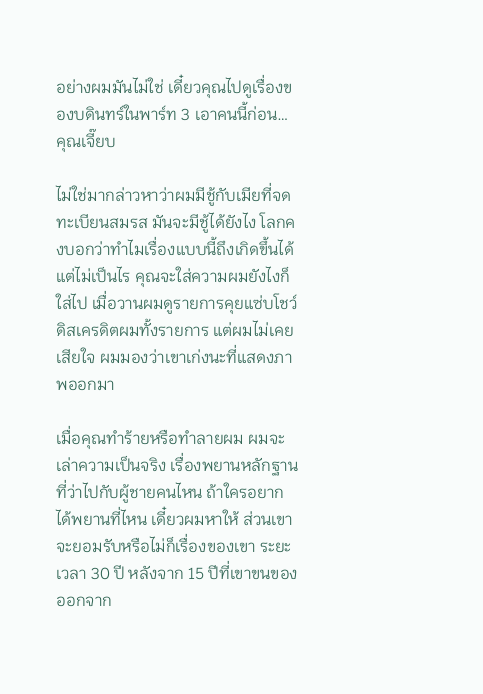อย่างผมมันไม่ใช่ เดี๋ยวคุณไปดูเรื่องของบดินทร์ในพาร์ท 3 เอาคนนี้ก่อน… คุณเจี๊ยบ

ไม่ใช่มากล่าวหาว่าผมมีชู้กับเมียที่จดทะเบียนสมรส มันจะมีชู้ได้ยังไง โลกคงบอกว่าทำไมเรื่องแบบนี้ถึงเกิดขึ้นได้ แต่ไม่เป็นไร คุณจะใส่ความผมยังไงก็ใส่ไป เมื่อวานผมดูรายการคุยแซ่บโชว์ ดิสเครดิตผมทั้งรายการ แต่ผมไม่เคยเสียใจ ผมมองว่าเขาเก่งนะที่แสดงภาพออกมา

เมื่อคุณทำร้ายหรือทำลายผม ผมจะเล่าความเป็นจริง เรื่องพยานหลักฐานที่ว่าไปกับผู้ชายคนไหน ถ้าใครอยากได้พยานที่ไหน เดี๋ยวผมหาให้ ส่วนเขาจะยอมรับหรือไม่ก็เรื่องของเขา ระยะเวลา 30 ปี หลังจาก 15 ปีที่เขาขนของออกจาก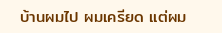บ้านผมไป ผมเครียด แต่ผม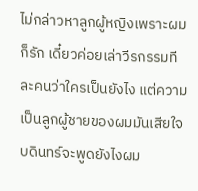ไม่กล่าวหาลูกผู้หญิงเพราะผมก็รัก เดี๋ยวค่อยเล่าวีรกรรมทีละคนว่าใครเป็นยังไง แต่ความเป็นลูกผู้ชายของผมมันเสียใจ บดินทร์จะพูดยังไงผม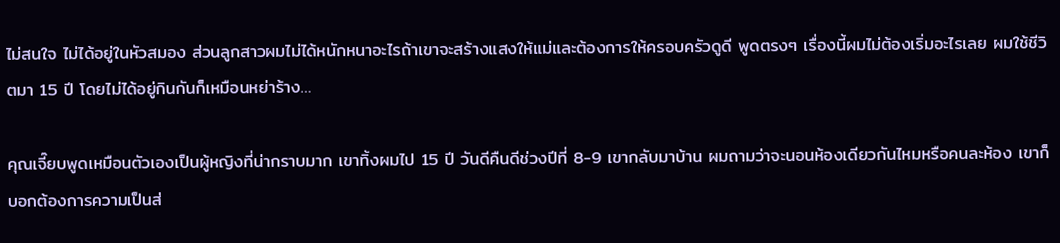ไม่สนใจ ไม่ได้อยู่ในหัวสมอง ส่วนลูกสาวผมไม่ได้หนักหนาอะไรถ้าเขาจะสร้างแสงให้แม่และต้องการให้ครอบครัวดูดี พูดตรงๆ เรื่องนี้ผมไม่ต้องเริ่มอะไรเลย ผมใช้ชีวิตมา 15 ปี โดยไม่ได้อยู่กินกันก็เหมือนหย่าร้าง…

คุณเจี๊ยบพูดเหมือนตัวเองเป็นผู้หญิงที่น่ากราบมาก เขาทิ้งผมไป 15 ปี วันดีคืนดีช่วงปีที่ 8-9 เขากลับมาบ้าน ผมถามว่าจะนอนห้องเดียวกันไหมหรือคนละห้อง เขาก็บอกต้องการความเป็นส่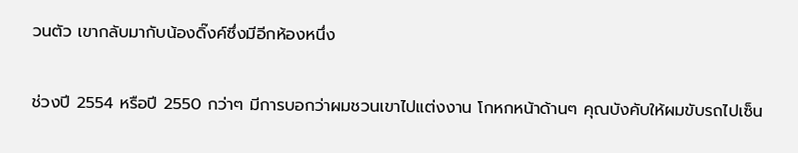วนตัว เขากลับมากับน้องดิ๊งค์ซึ่งมีอีกห้องหนึ่ง

ช่วงปี 2554 หรือปี 2550 กว่าๆ มีการบอกว่าผมชวนเขาไปแต่งงาน โกหกหน้าด้านๆ คุณบังคับให้ผมขับรถไปเซ็น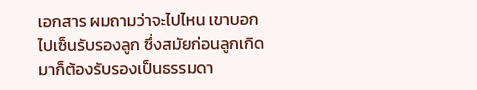เอกสาร ผมถามว่าจะไปไหน เขาบอกไปเซ็นรับรองลูก ซึ่งสมัยก่อนลูกเกิดมาก็ต้องรับรองเป็นธรรมดา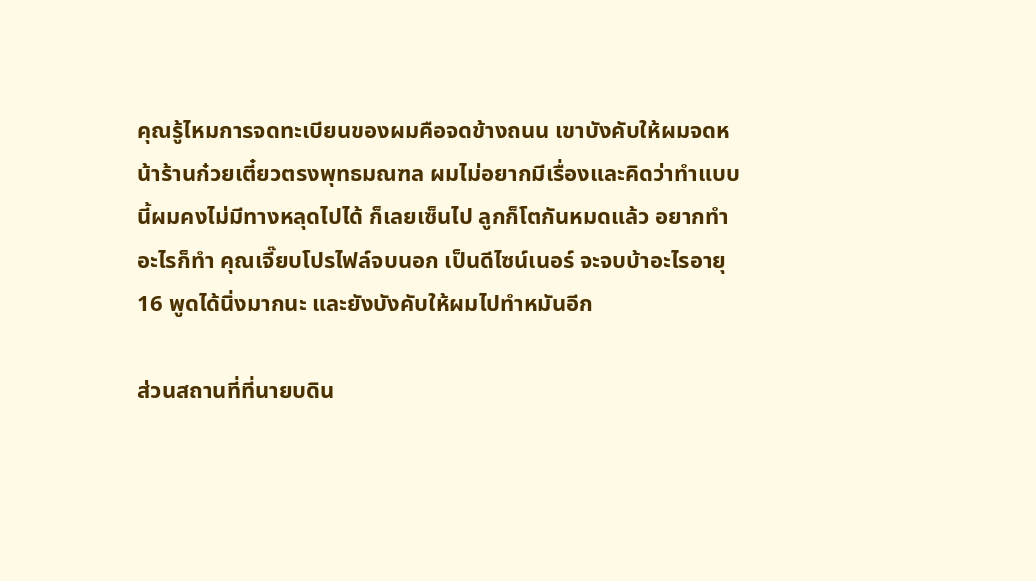คุณรู้ไหมการจดทะเบียนของผมคือจดข้างถนน เขาบังคับให้ผมจดหน้าร้านก๋วยเตี๋ยวตรงพุทธมณฑล ผมไม่อยากมีเรื่องและคิดว่าทำแบบนี้ผมคงไม่มีทางหลุดไปได้ ก็เลยเซ็นไป ลูกก็โตกันหมดแล้ว อยากทำอะไรก็ทำ คุณเจี๊ยบโปรไฟล์จบนอก เป็นดีไซน์เนอร์ จะจบบ้าอะไรอายุ 16 พูดได้นิ่งมากนะ และยังบังคับให้ผมไปทำหมันอีก

ส่วนสถานที่ที่นายบดิน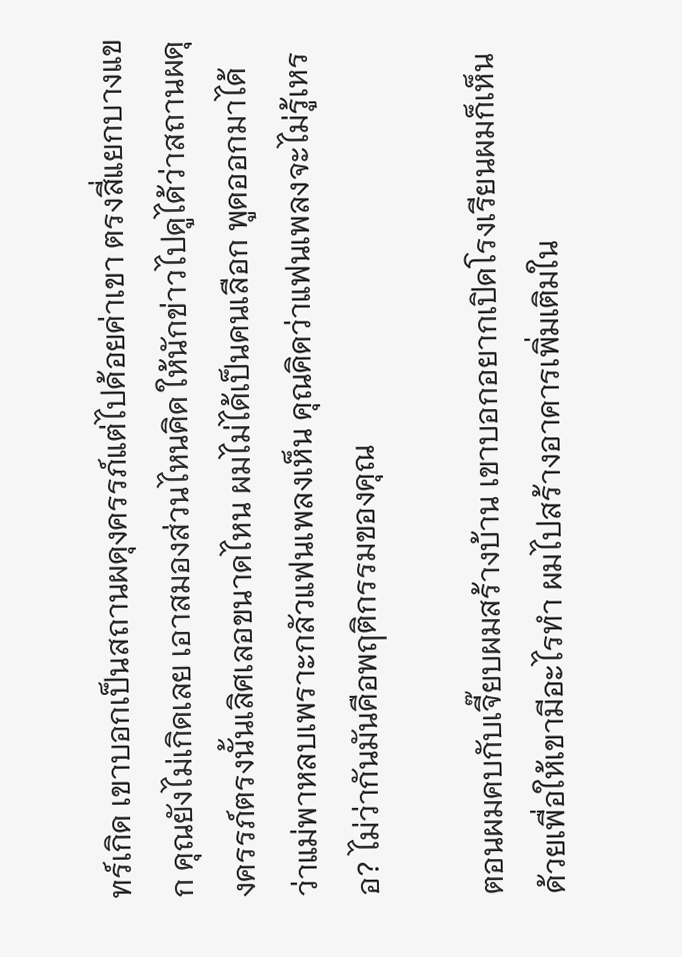ทร์เกิด เขาบอกเป็นสถานผดุงครรภ์แต่ไปด้อยค่าเขา ตรงสี่แยกบางแขก คุณยังไม่เกิดเลย เอาสมองส่วนไหนคิด ให้นักข่าวไปดูได้ว่าสถานผดุงครรภ์ตรงนั้นเลิศเลอขนาดไหน ผมไม่ได้เป็นคนเลือก พูดออกมาได้ว่าแม่พาหลบเพราะกลัวแฟนเพลงเห็น คุณคิดว่าแฟนเพลงจะไม่รู้เหรอ? ไม่ว่ากันมันคือพฤติกรรมของคุณ

ตอนผมคบกับเจี๊ยบผมสร้างบ้าน เขาบอกอยากเปิดโรงเรียนผมก็เห็นด้วยเพื่อให้เขามีอะไรทำ ผมไปสร้างอาคารเพิ่มเติมใน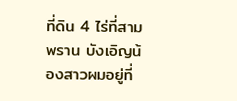ที่ดิน 4 ไร่ที่สามพราน บังเอิญน้องสาวผมอยู่ที่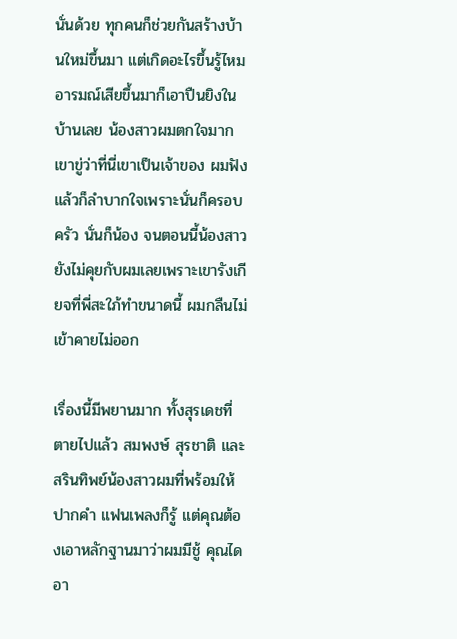นั่นด้วย ทุกคนก็ช่วยกันสร้างบ้านใหม่ขึ้นมา แต่เกิดอะไรขึ้นรู้ไหม อารมณ์เสียขึ้นมาก็เอาปืนยิงในบ้านเลย น้องสาวผมตกใจมาก เขาขู่ว่าที่นี่เขาเป็นเจ้าของ ผมฟังแล้วก็ลำบากใจเพราะนั่นก็ครอบครัว นั่นก็น้อง จนตอนนี้น้องสาวยังไม่คุยกับผมเลยเพราะเขารังเกียจที่พี่สะใภ้ทำขนาดนี้ ผมกลืนไม่เข้าคายไม่ออก

เรื่องนี้มีพยานมาก ทั้งสุรเดชที่ตายไปแล้ว สมพงษ์ สุรชาติ และสรินทิพย์น้องสาวผมที่พร้อมให้ปากคำ แฟนเพลงก็รู้ แต่คุณต้องเอาหลักฐานมาว่าผมมีชู้ คุณไดอา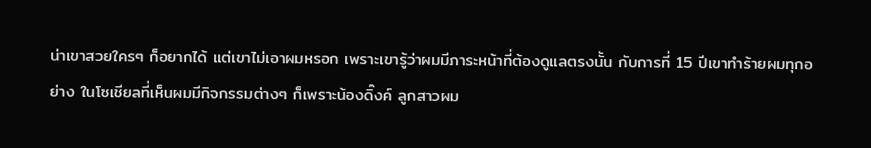น่าเขาสวยใครๆ ก็อยากได้ แต่เขาไม่เอาผมหรอก เพราะเขารู้ว่าผมมีภาระหน้าที่ต้องดูแลตรงนั้น กับการที่ 15 ปีเขาทำร้ายผมทุกอย่าง ในโซเชียลที่เห็นผมมีกิจกรรมต่างๆ ก็เพราะน้องดิ๊งค์ ลูกสาวผม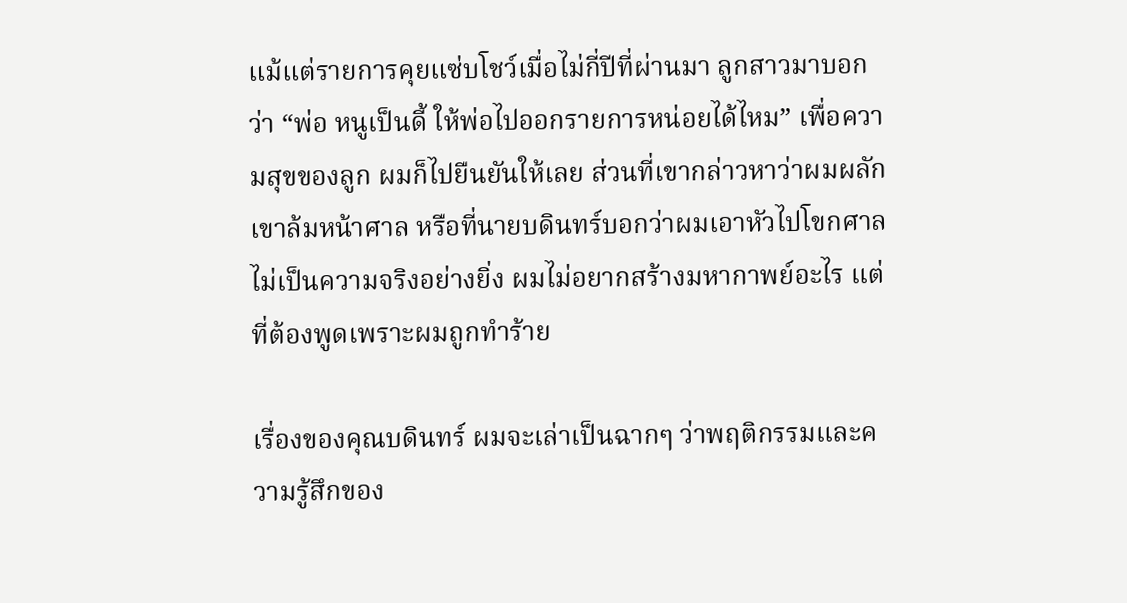แม้แต่รายการคุยแซ่บโชว์เมื่อไม่กี่ปีที่ผ่านมา ลูกสาวมาบอกว่า “พ่อ หนูเป็นดี้ ให้พ่อไปออกรายการหน่อยได้ไหม” เพื่อความสุขของลูก ผมก็ไปยืนยันให้เลย ส่วนที่เขากล่าวหาว่าผมผลักเขาล้มหน้าศาล หรือที่นายบดินทร์บอกว่าผมเอาหัวไปโขกศาล ไม่เป็นความจริงอย่างยิ่ง ผมไม่อยากสร้างมหากาพย์อะไร แต่ที่ต้องพูดเพราะผมถูกทำร้าย

เรื่องของคุณบดินทร์ ผมจะเล่าเป็นฉากๆ ว่าพฤติกรรมและความรู้สึกของ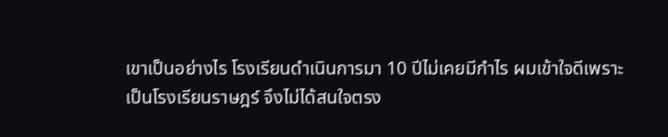เขาเป็นอย่างไร โรงเรียนดำเนินการมา 10 ปีไม่เคยมีกำไร ผมเข้าใจดีเพราะเป็นโรงเรียนราษฎร์ จึงไม่ได้สนใจตรง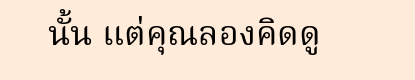นั้น แต่คุณลองคิดดู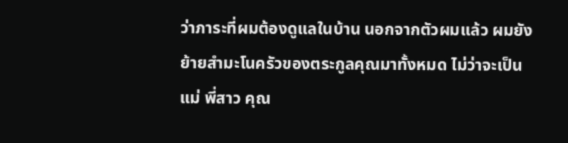ว่าภาระที่ผมต้องดูแลในบ้าน นอกจากตัวผมแล้ว ผมยังย้ายสำมะโนครัวของตระกูลคุณมาทั้งหมด ไม่ว่าจะเป็นแม่ พี่สาว คุณ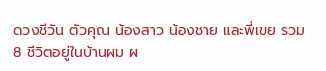ดวงชีวัน ตัวคุณ น้องสาว น้องชาย และพี่เขย รวม 8 ชีวิตอยู่ในบ้านผม ผ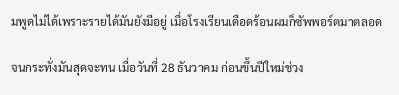มพูดไม่ได้เพราะรายได้มันยังมีอยู่ เมื่อโรงเรียนเดือดร้อนผมก็ซัพพอร์ตมาตลอด

จนกระทั่งมันสุดจะทน เมื่อวันที่ 28 ธันวาคม ก่อนขึ้นปีใหม่ช่วง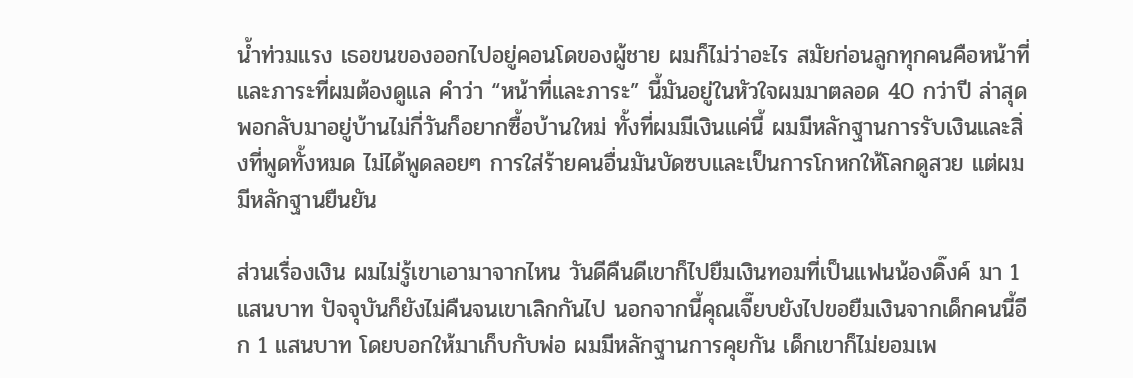น้ำท่วมแรง เธอขนของออกไปอยู่คอนโดของผู้ชาย ผมก็ไม่ว่าอะไร สมัยก่อนลูกทุกคนคือหน้าที่และภาระที่ผมต้องดูแล คำว่า “หน้าที่และภาระ” นี้มันอยู่ในหัวใจผมมาตลอด 40 กว่าปี ล่าสุดพอกลับมาอยู่บ้านไม่กี่วันก็อยากซื้อบ้านใหม่ ทั้งที่ผมมีเงินแค่นี้ ผมมีหลักฐานการรับเงินและสิ่งที่พูดทั้งหมด ไม่ได้พูดลอยๆ การใส่ร้ายคนอื่นมันบัดซบและเป็นการโกหกให้โลกดูสวย แต่ผมมีหลักฐานยืนยัน

ส่วนเรื่องเงิน ผมไม่รู้เขาเอามาจากไหน วันดีคืนดีเขาก็ไปยืมเงินทอมที่เป็นแฟนน้องดิ๊งค์ มา 1 แสนบาท ปัจจุบันก็ยังไม่คืนจนเขาเลิกกันไป นอกจากนี้คุณเจี๊ยบยังไปขอยืมเงินจากเด็กคนนี้อีก 1 แสนบาท โดยบอกให้มาเก็บกับพ่อ ผมมีหลักฐานการคุยกัน เด็กเขาก็ไม่ยอมเพ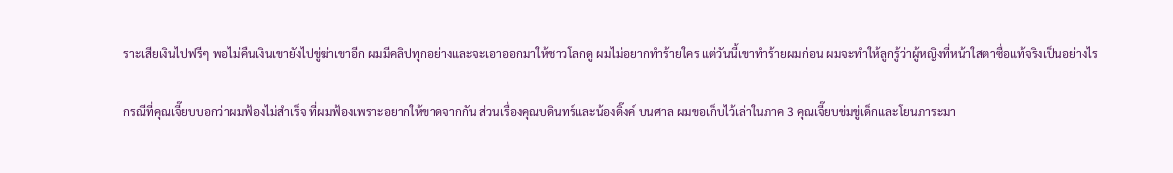ราะเสียเงินไปฟรีๆ พอไม่คืนเงินเขายังไปขู่ฆ่าเขาอีก ผมมีคลิปทุกอย่างและจะเอาออกมาให้ชาวโลกดู ผมไม่อยากทำร้ายใคร แต่วันนี้เขาทำร้ายผมก่อน ผมจะทำให้ลูกรู้ว่าผู้หญิงที่หน้าใสตาซื่อแท้จริงเป็นอย่างไร

กรณีที่คุณเจี๊ยบบอกว่าผมฟ้องไม่สำเร็จ ที่ผมฟ้องเพราะอยากให้ขาดจากกัน ส่วนเรื่องคุณบดินทร์และน้องดิ๊งค์ บนศาล ผมขอเก็บไว้เล่าในภาค 3 คุณเจี๊ยบข่มขู่เด็กและโยนภาระมา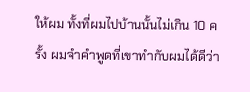ให้ผม ทั้งที่ผมไปบ้านนั้นไม่เกิน 10 ครั้ง ผมจำคำพูดที่เขาทำกับผมได้ดีว่า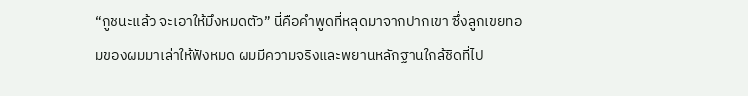“กูชนะแล้ว จะเอาให้มึงหมดตัว” นี่คือคำพูดที่หลุดมาจากปากเขา ซึ่งลูกเขยทอมของผมมาเล่าให้ฟังหมด ผมมีความจริงและพยานหลักฐานใกล้ชิดที่ไป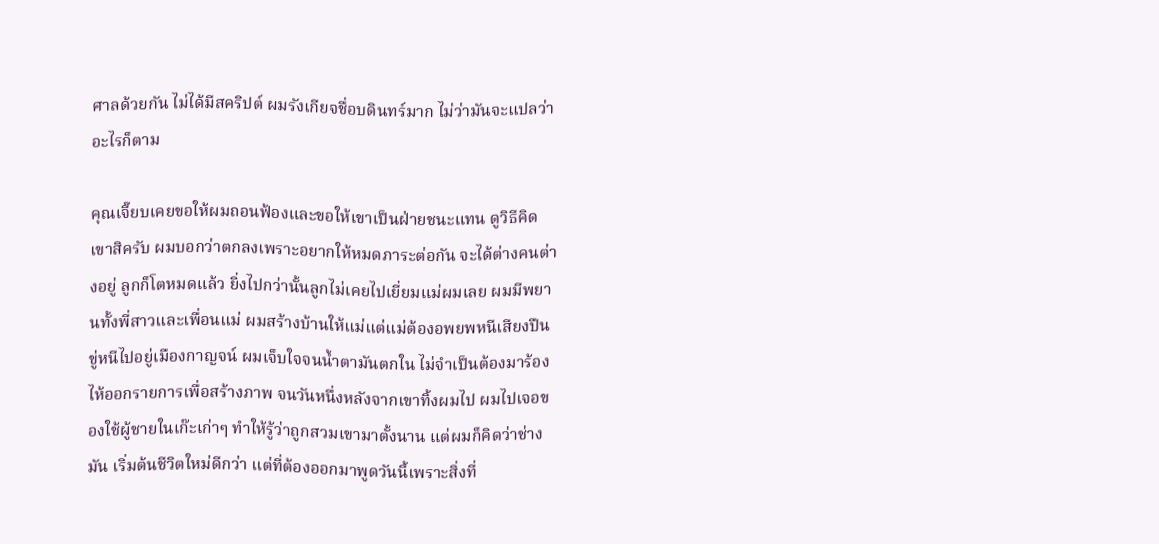ศาลด้วยกัน ไม่ได้มีสคริปต์ ผมรังเกียจชื่อบดินทร์มาก ไม่ว่ามันจะแปลว่าอะไรก็ตาม

คุณเจี๊ยบเคยขอให้ผมถอนฟ้องและขอให้เขาเป็นฝ่ายชนะแทน ดูวิธีคิดเขาสิครับ ผมบอกว่าตกลงเพราะอยากให้หมดภาระต่อกัน จะได้ต่างคนต่างอยู่ ลูกก็โตหมดแล้ว ยิ่งไปกว่านั้นลูกไม่เคยไปเยี่ยมแม่ผมเลย ผมมีพยานทั้งพี่สาวและเพื่อนแม่ ผมสร้างบ้านให้แม่แต่แม่ต้องอพยพหนีเสียงปืนขู่หนีไปอยู่เมืองกาญจน์ ผมเจ็บใจจนน้ำตามันตกใน ไม่จำเป็นต้องมาร้องไห้ออกรายการเพื่อสร้างภาพ จนวันหนึ่งหลังจากเขาทิ้งผมไป ผมไปเจอของใช้ผู้ชายในเก๊ะเก่าๆ ทำให้รู้ว่าถูกสวมเขามาตั้งนาน แต่ผมก็คิดว่าช่างมัน เริ่มต้นชีวิตใหม่ดีกว่า แต่ที่ต้องออกมาพูดวันนี้เพราะสิ่งที่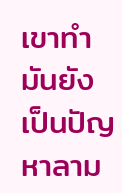เขาทำมันยังเป็นปัญหาลาม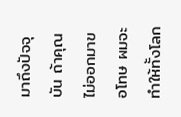มาถึงปัจจุบัน ถ้าคุณไม่ออกมาขอโทษ ผมจะทำให้ทั้งโลก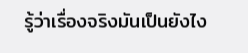รู้ว่าเรื่องจริงมันเป็นยังไง